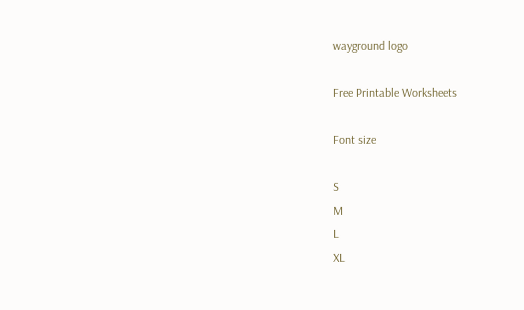wayground logo

Free Printable Worksheets

Font size

S
M
L
XL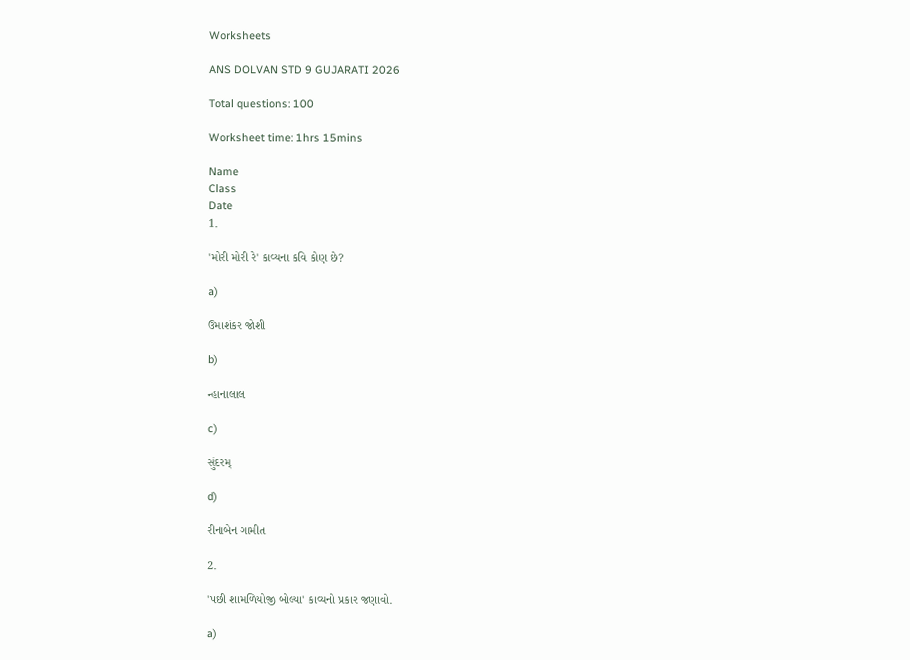Worksheets

ANS DOLVAN STD 9 GUJARATI 2026

Total questions: 100

Worksheet time: 1hrs 15mins

Name
Class
Date
1.

'મોરી મોરી રે' કાવ્યના કવિ કોણ છે?

a)

ઉમાશંકર જોશી

b)

ન્હાનાલાલ

c)

સુંદરમ્

d)

રીનાબેન ગામીત

2.

'પછી શામળિયોજી બોલ્યા' કાવ્યનો પ્રકાર જણાવો.

a)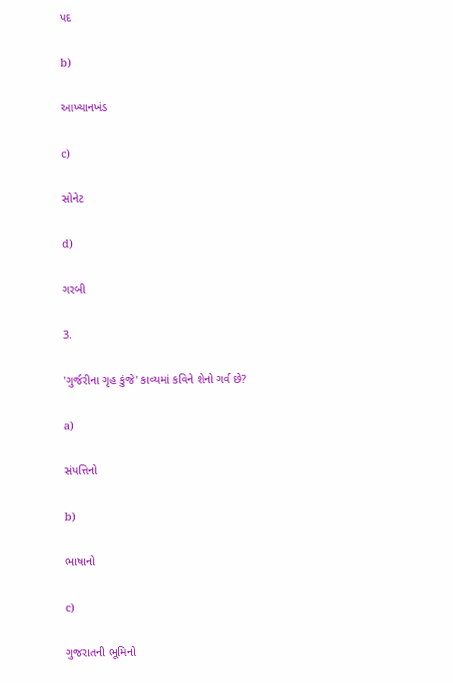પદ

b)

આખ્યાનખંડ

c)

સોનેટ

d)

ગરબી

3.

'ગુર્જરીના ગૃહ કુંજે' કાવ્યમાં કવિને શેનો ગર્વ છે?

a)

સંપત્તિનો

b)

ભાષાનો

c)

ગુજરાતની ભૂમિનો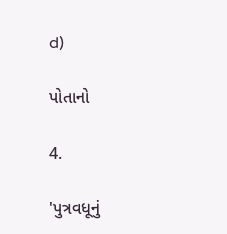d)

પોતાનો

4.

'પુત્રવધૂનું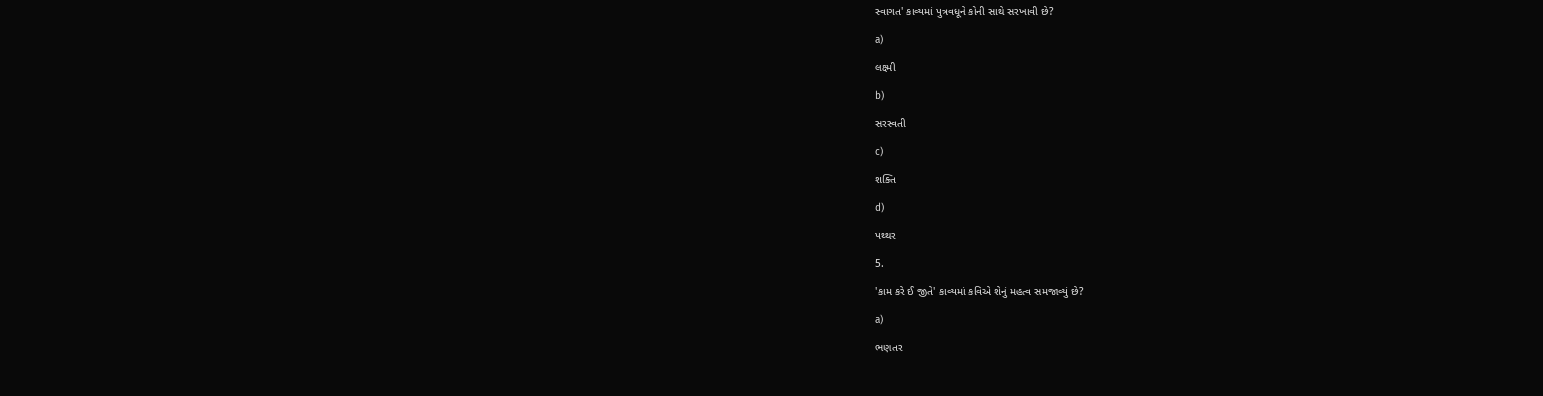સ્વાગત' કાવ્યમાં પુત્રવધૂને કોની સાથે સરખાવી છે?

a)

લક્ષ્મી

b)

સરસ્વતી

c)

શક્તિ

d)

પથ્થર

5.

'કામ કરે ઈ જીતે' કાવ્યમાં કવિએ શેનું મહત્વ સમજાવ્યું છે?

a)

ભણતર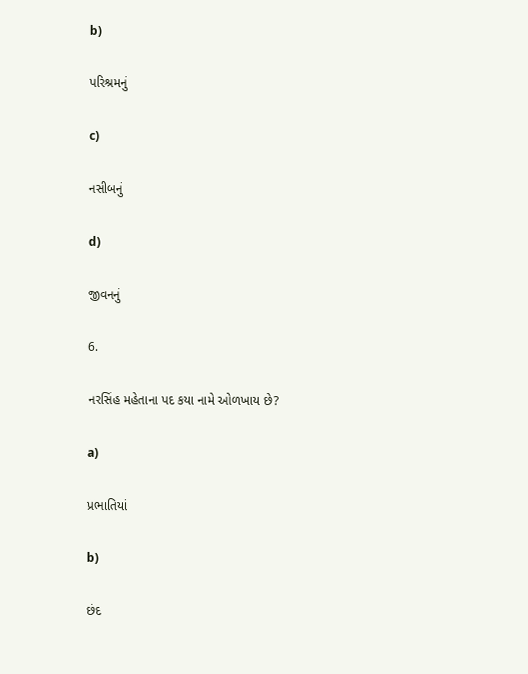b)

પરિશ્રમનું

c)

નસીબનું

d)

જીવનનું

6.

નરસિંહ મહેતાના પદ કયા નામે ઓળખાય છે?

a)

પ્રભાતિયાં

b)

છંદ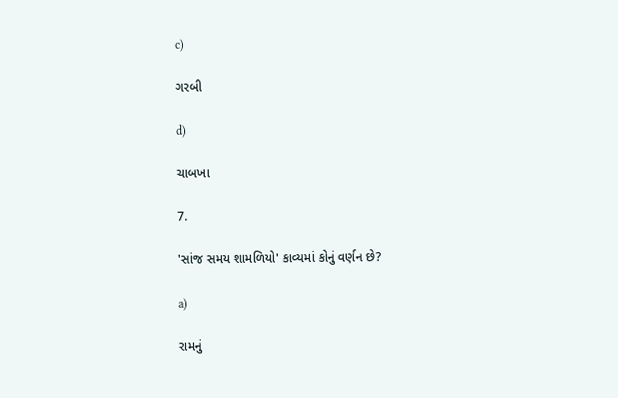c)

ગરબી

d)

ચાબખા

7.

'સાંજ સમય શામળિયો' કાવ્યમાં કોનું વર્ણન છે?

a)

રામનું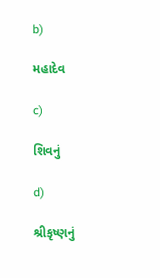b)

મહાદેવ

c)

શિવનું

d)

શ્રીકૃષ્ણનું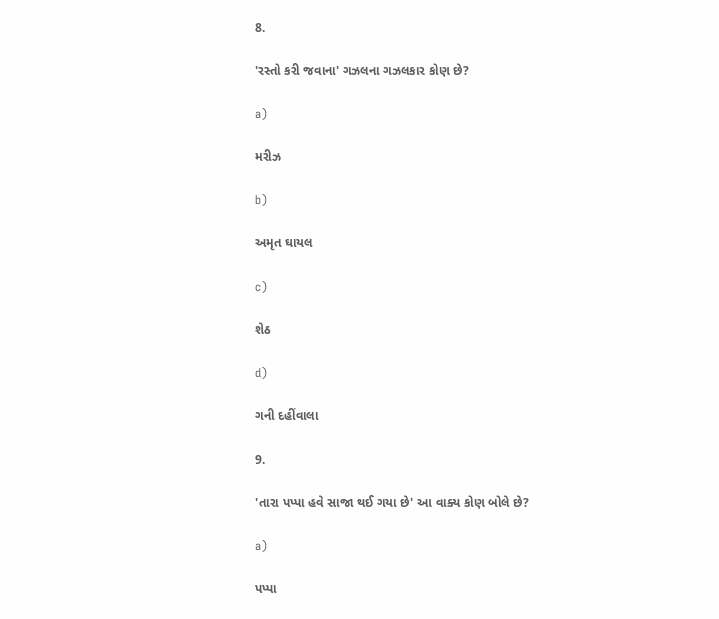8.

'રસ્તો કરી જવાના' ગઝલના ગઝલકાર કોણ છે?

a)

મરીઝ

b)

અમૃત ઘાયલ

c)

શેઠ

d)

ગની દહીંવાલા

9.

'તારા પપ્પા હવે સાજા થઈ ગયા છે' આ વાક્ય કોણ બોલે છે?

a)

પપ્પા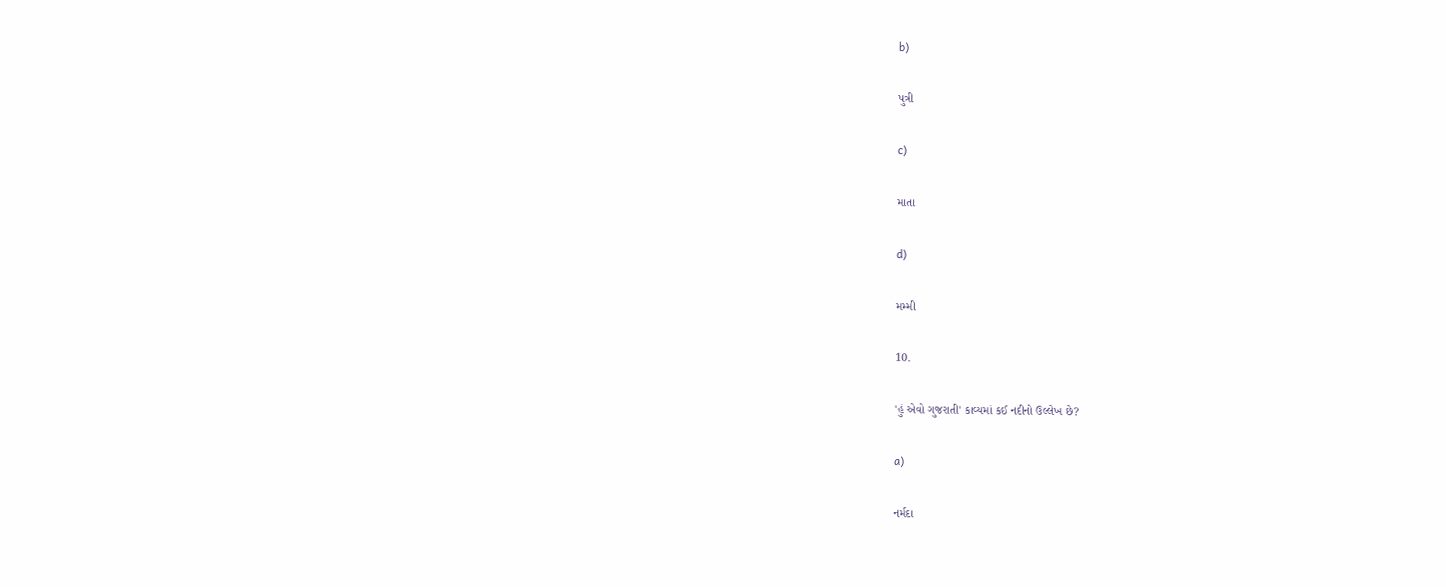b)

પુત્રી

c)

માતા

d)

મમ્મી

10.

'હું એવો ગુજરાતી' કાવ્યમાં કઈ નદીનો ઉલ્લેખ છે?

a)

નર્મદા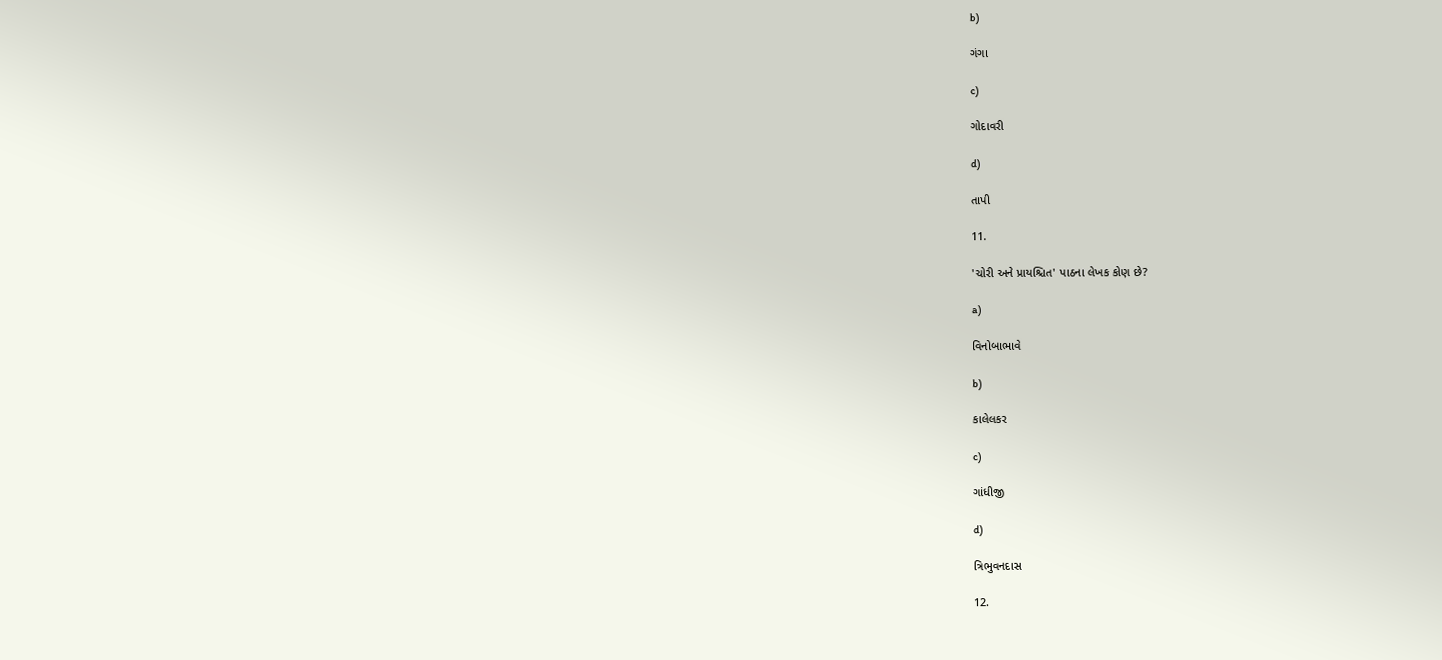b)

ગંગા

c)

ગોદાવરી

d)

તાપી

11.

'ચોરી અને પ્રાયશ્ચિત' પાઠના લેખક કોણ છે?

a)

વિનોબાભાવે

b)

કાલેલકર

c)

ગાંધીજી

d)

ત્રિભુવનદાસ

12.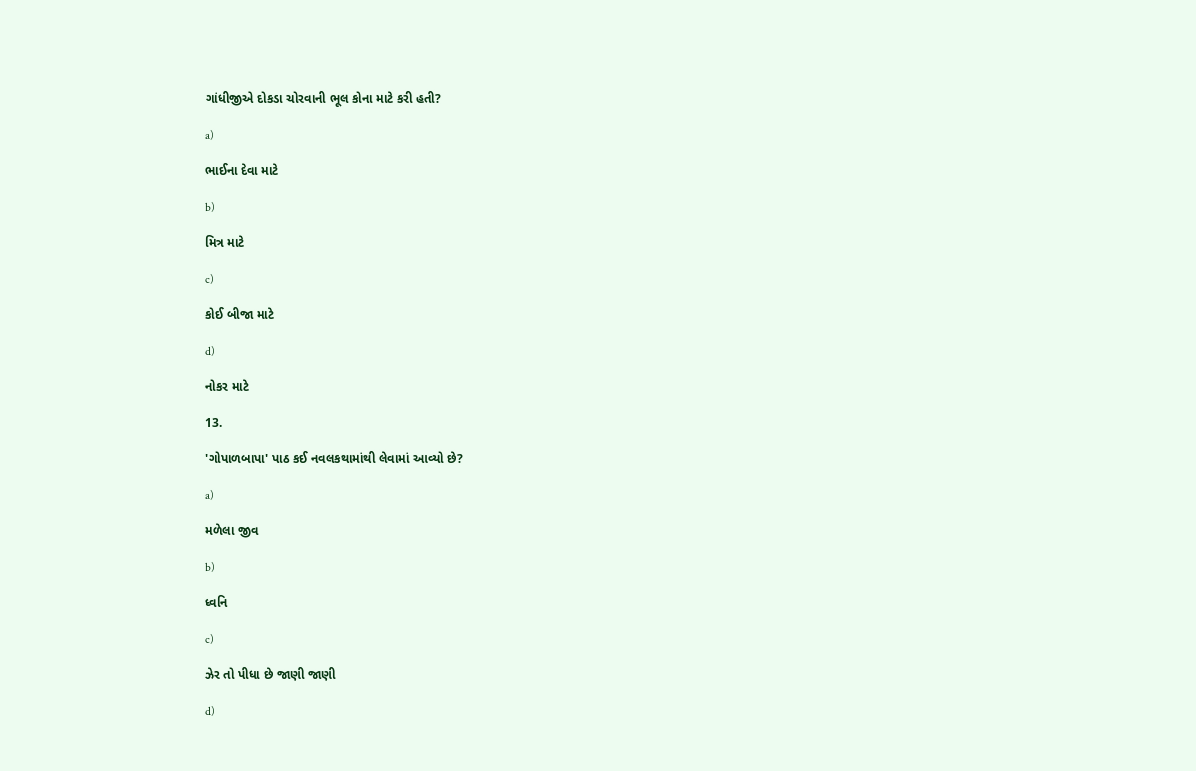ગાંધીજીએ દોકડા ચોરવાની ભૂલ કોના માટે કરી હતી?

a)

ભાઈના દેવા માટે

b)

મિત્ર માટે

c)

કોઈ બીજા માટે

d)

નોકર માટે

13.

'ગોપાળબાપા' પાઠ કઈ નવલકથામાંથી લેવામાં આવ્યો છે?

a)

મળેલા જીવ

b)

ધ્વનિ

c)

ઝેર તો પીધા છે જાણી જાણી

d)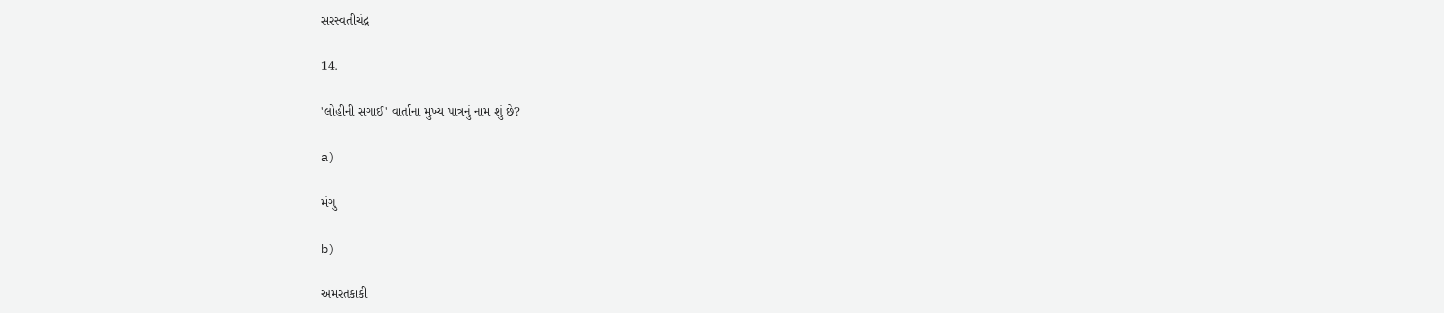સરસ્વતીચંદ્ર

14.

'લોહીની સગાઈ' વાર્તાના મુખ્ય પાત્રનું નામ શું છે?

a)

મંગુ

b)

અમરતકાકી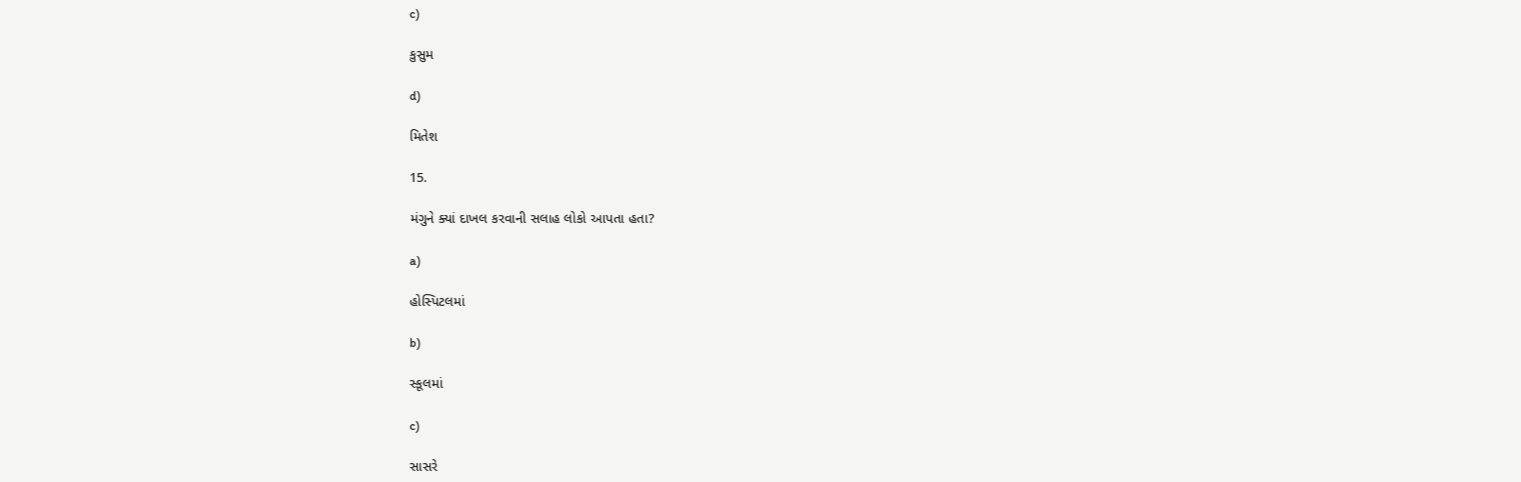c)

કુસુમ

d)

મિતેશ

15.

મંગુને ક્યાં દાખલ કરવાની સલાહ લોકો આપતા હતા?

a)

હોસ્પિટલમાં

b)

સ્કૂલમાં

c)

સાસરે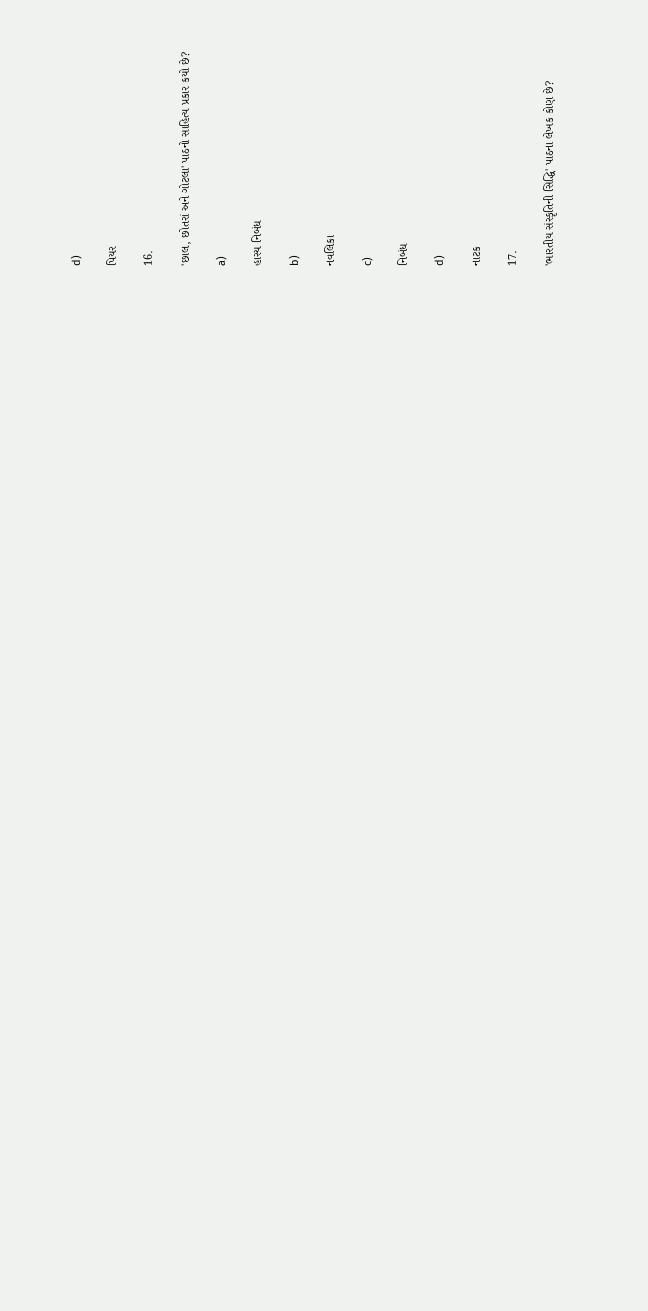d)

પિયર

16.

'છાલ, છોતરાં અને ગોટલા' પાઠનો સાહિત્ય પ્રકાર કયો છે?

a)

હાસ્ય નિબંધ

b)

નવલિકા

c)

નિબંધ

d)

નાટક

17.

'ભારતીય સંસ્કૃતિની સિદ્ધિ' પાઠના લેખક કોણ છે?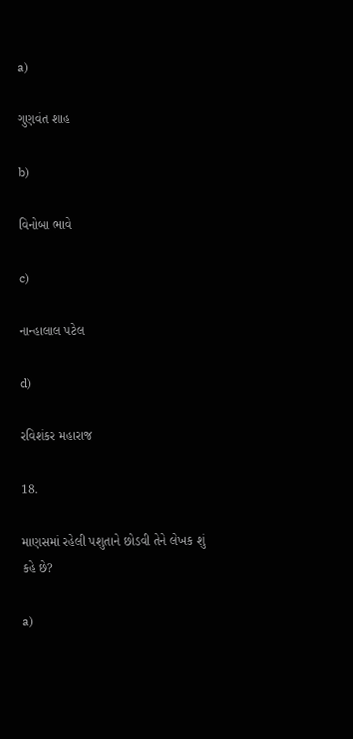a)

ગુણવંત શાહ

b)

વિનોબા ભાવે

c)

નાન્હાલાલ પટેલ

d)

રવિશંકર મહારાજ

18.

માણસમાં રહેલી પશુતાને છોડવી તેને લેખક શું કહે છે?

a)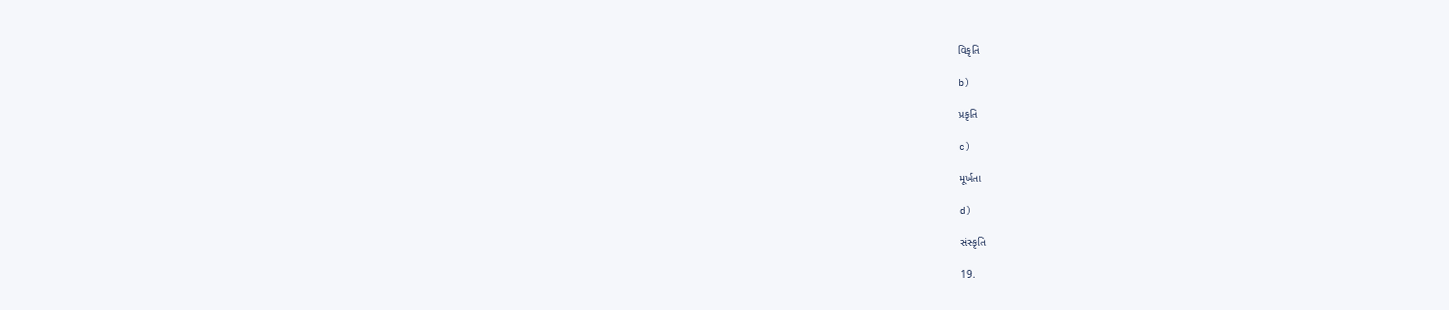વિકૃતિ

b)

પ્રકૃતિ

c)

મૂર્ખતા

d)

સંસ્કૃતિ

19.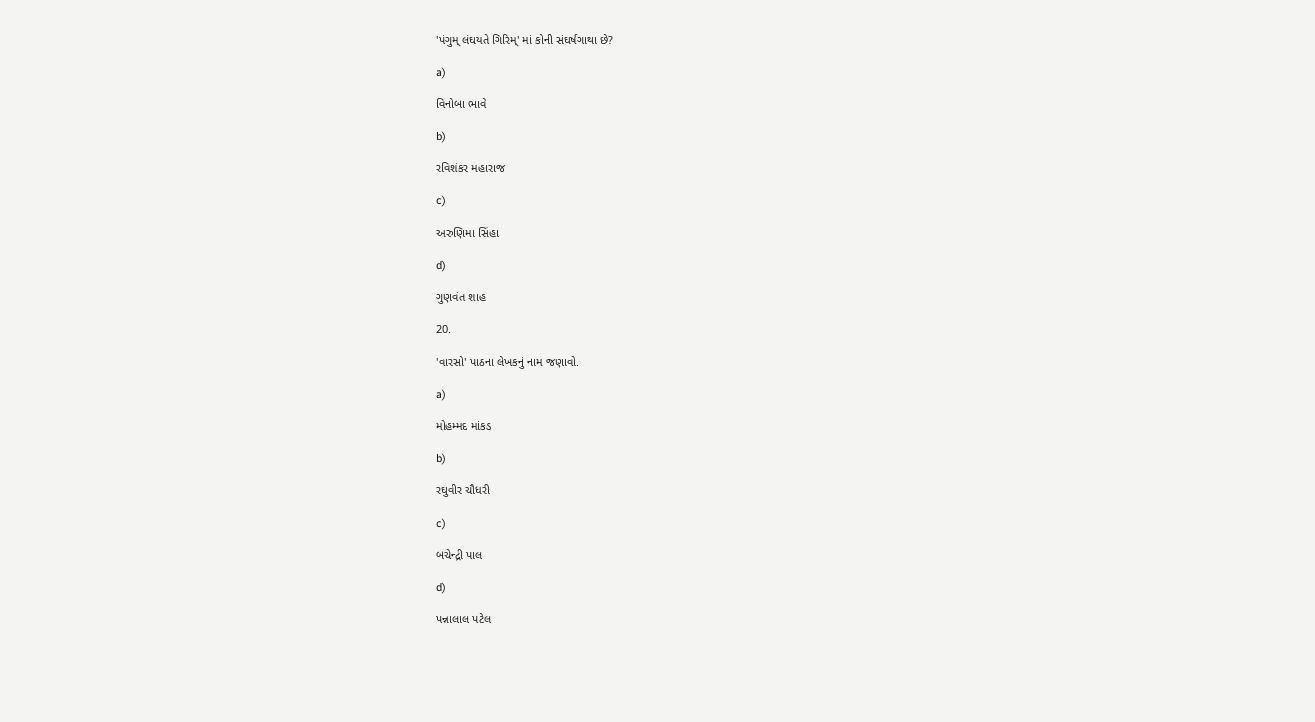'પંગુમ્ લંઘયતે ગિરિમ્' માં કોની સંઘર્ષગાથા છે?

a)

વિનોબા ભાવે

b)

રવિશંકર મહારાજ

c)

અરુણિમા સિંહા

d)

ગુણવંત શાહ

20.

'વારસો' પાઠના લેખકનું નામ જણાવો.

a)

મોહમ્મદ માંકડ

b)

રઘુવીર ચૌધરી

c)

બચેન્દ્રી પાલ

d)

પન્નાલાલ પટેલ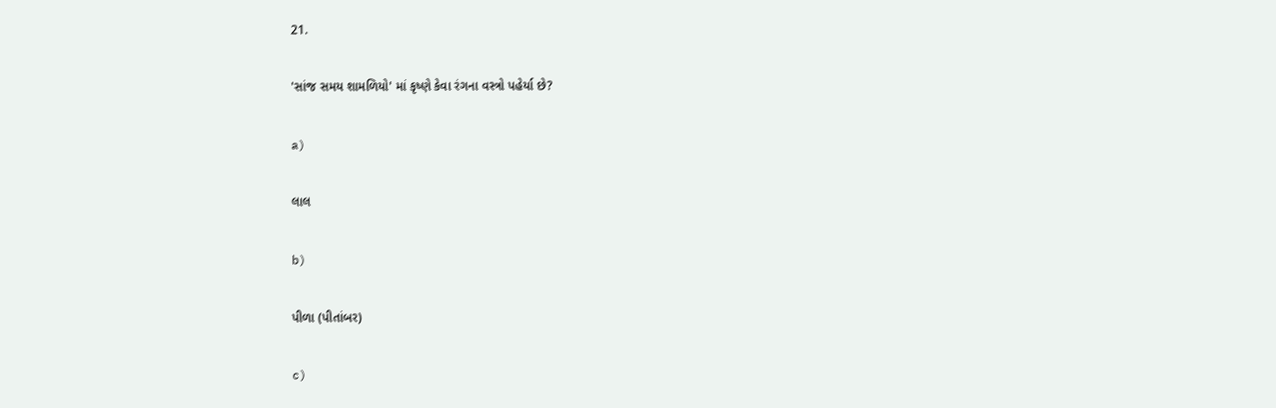21.

'સાંજ સમય શામળિયો' માં કૃષ્ણે કેવા રંગના વસ્ત્રો પહેર્યા છે?

a)

લાલ

b)

પીળા (પીતાંબર)

c)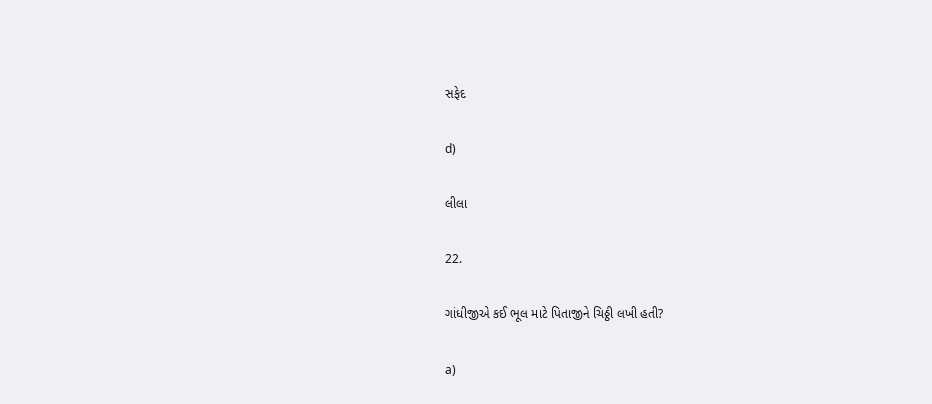સફેદ

d)

લીલા

22.

ગાંધીજીએ કઈ ભૂલ માટે પિતાજીને ચિઠ્ઠી લખી હતી?

a)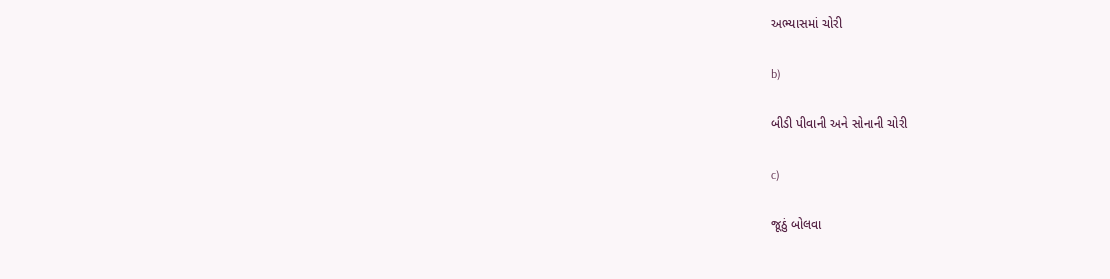અભ્યાસમાં ચોરી

b)

બીડી પીવાની અને સોનાની ચોરી

c)

જૂઠું બોલવા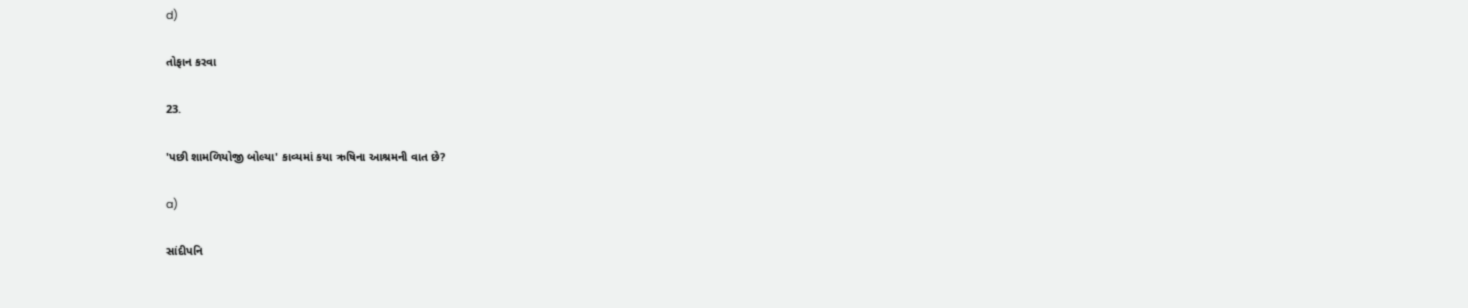d)

તોફાન કરવા

23.

'પછી શામળિયોજી બોલ્યા' કાવ્યમાં કયા ઋષિના આશ્રમની વાત છે?

a)

સાંદીપનિ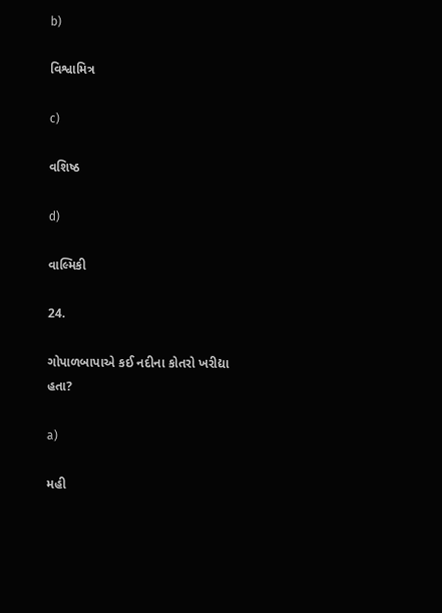b)

વિશ્વામિત્ર

c)

વશિષ્ઠ

d)

વાલ્મિકી

24.

ગોપાળબાપાએ કઈ નદીના કોતરો ખરીદ્યા હતા?

a)

મહી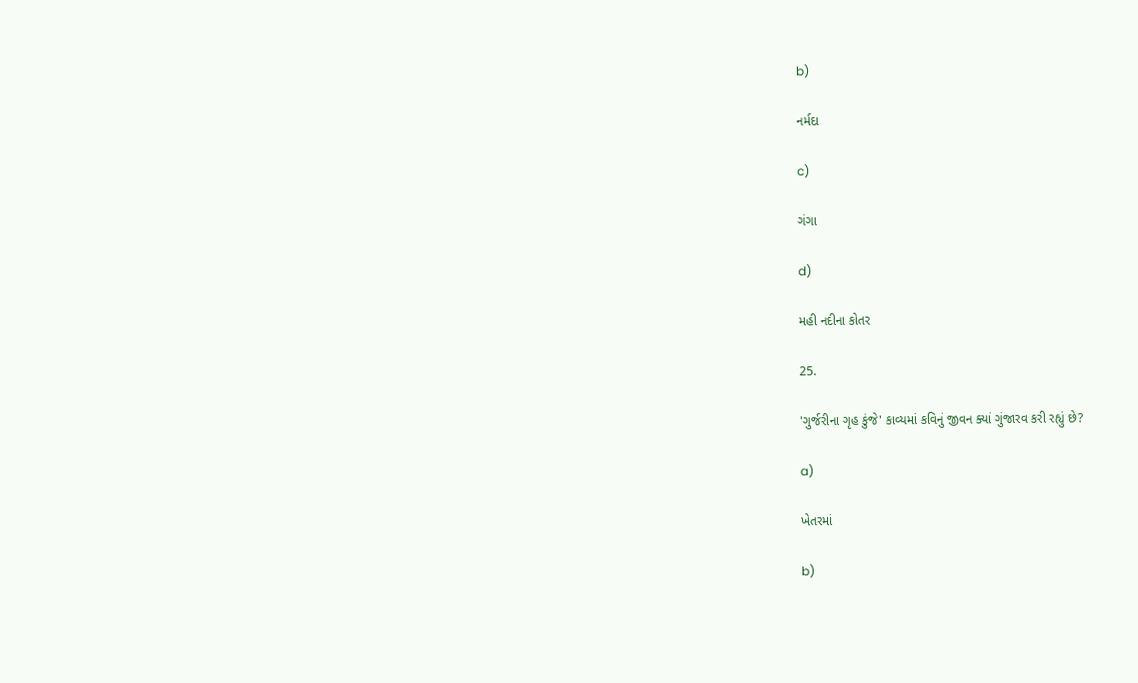b)

નર્મદા

c)

ગંગા

d)

મહી નદીના કોતર

25.

'ગુર્જરીના ગૃહ કુંજે' કાવ્યમાં કવિનું જીવન ક્યાં ગુંજારવ કરી રહ્યું છે?

a)

ખેતરમાં

b)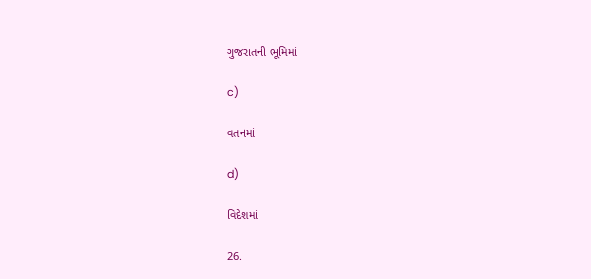ગુજરાતની ભૂમિમાં

c)

વતનમાં

d)

વિદેશમાં

26.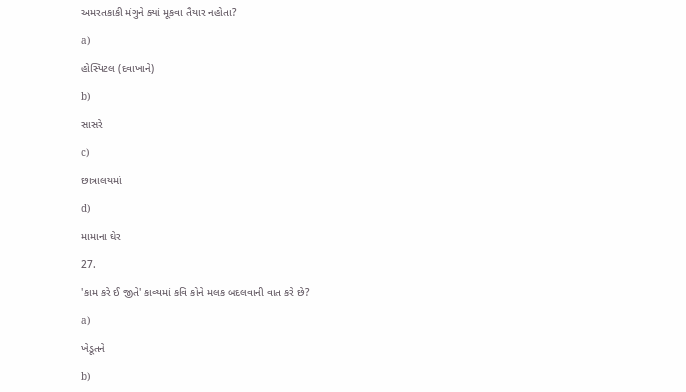અમરતકાકી મંગુને ક્યાં મૂકવા તૈયાર નહોતા?

a)

હોસ્પિટલ (દવાખાને)

b)

સાસરે

c)

છાત્રાલયમાં

d)

મામાના ઘેર

27.

'કામ કરે ઈ જીતે' કાવ્યમાં કવિ કોને મલક બદલવાની વાત કરે છે?

a)

ખેડૂતને

b)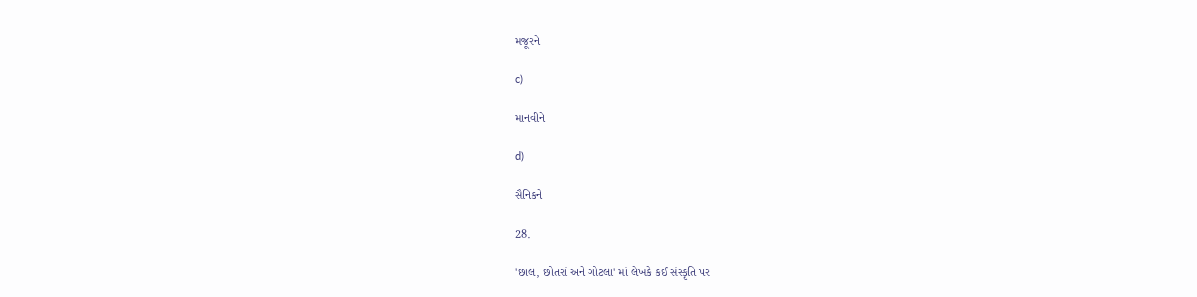મજૂરને

c)

માનવીને

d)

સૈનિકને

28.

'છાલ, છોતરાં અને ગોટલા' માં લેખકે કઈ સંસ્કૃતિ પર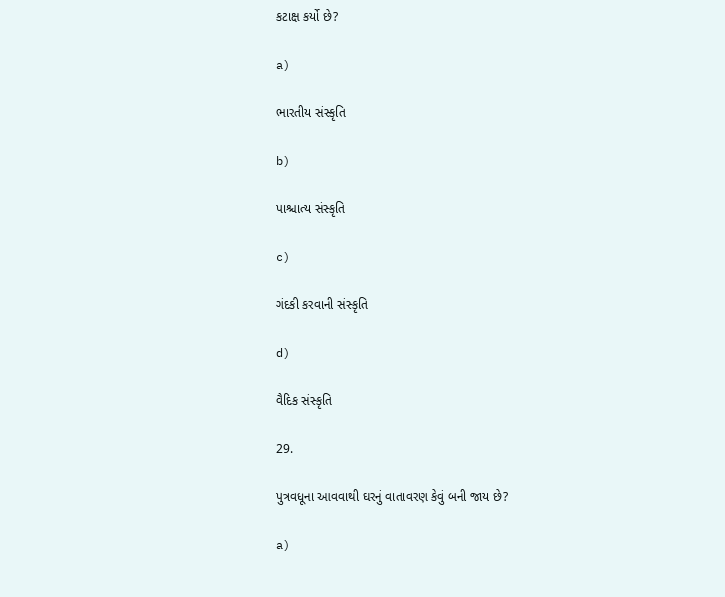કટાક્ષ કર્યો છે?

a)

ભારતીય સંસ્કૃતિ

b)

પાશ્ચાત્ય સંસ્કૃતિ

c)

ગંદકી કરવાની સંસ્કૃતિ

d)

વૈદિક સંસ્કૃતિ

29.

પુત્રવધૂના આવવાથી ઘરનું વાતાવરણ કેવું બની જાય છે?

a)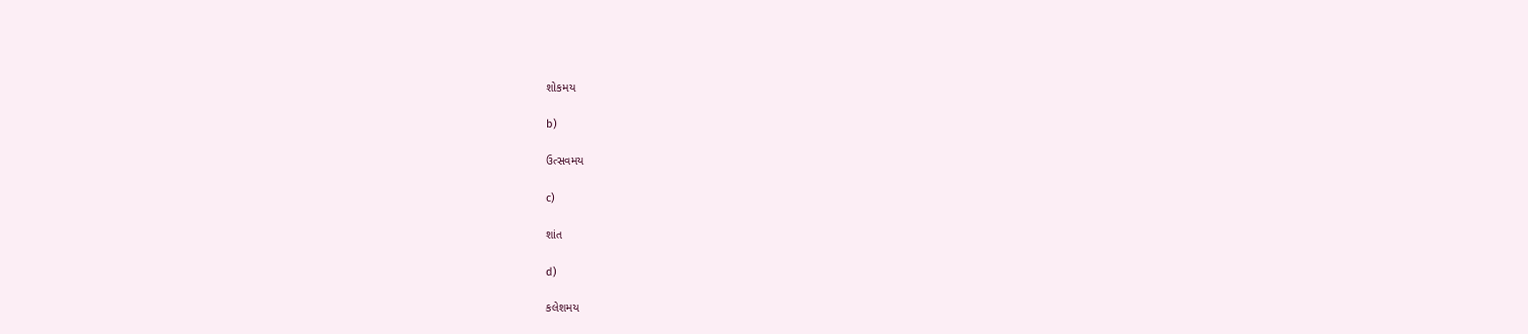શોકમય

b)

ઉત્સવમય

c)

શાંત

d)

કલેશમય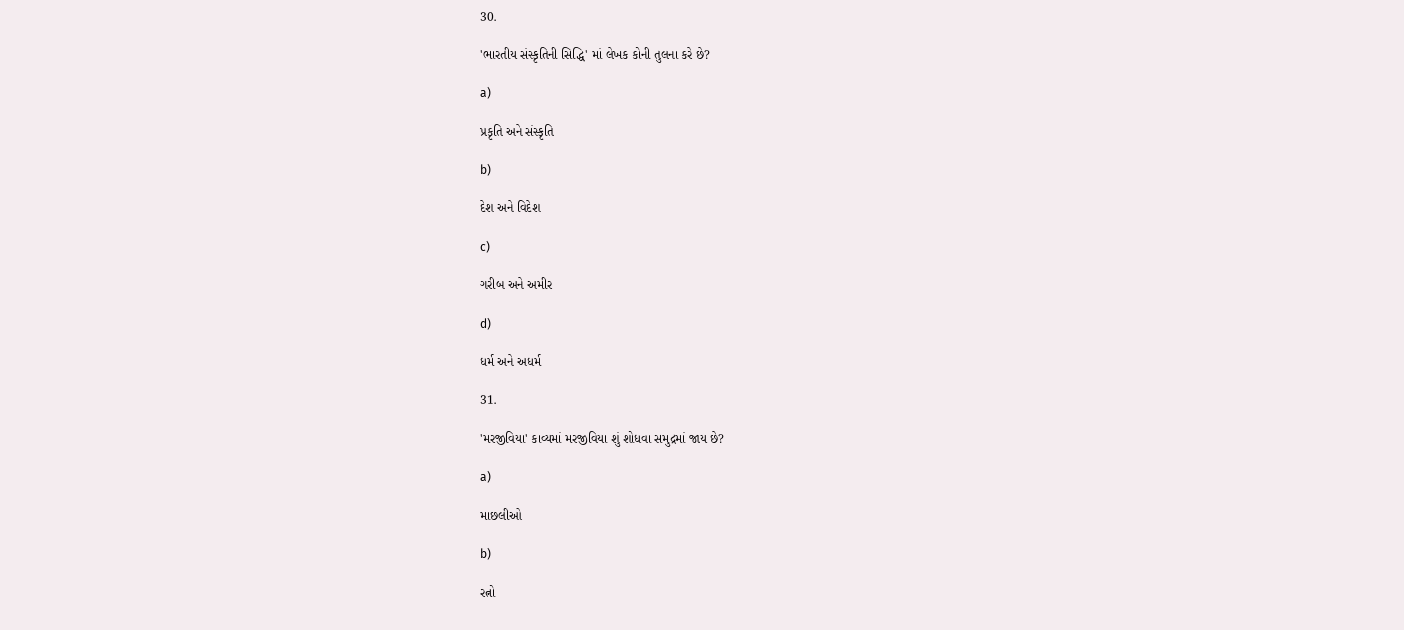30.

'ભારતીય સંસ્કૃતિની સિદ્ધિ' માં લેખક કોની તુલના કરે છે?

a)

પ્રકૃતિ અને સંસ્કૃતિ

b)

દેશ અને વિદેશ

c)

ગરીબ અને અમીર

d)

ધર્મ અને અધર્મ

31.

'મરજીવિયા' કાવ્યમાં મરજીવિયા શું શોધવા સમુદ્રમાં જાય છે?

a)

માછલીઓ

b)

રત્નો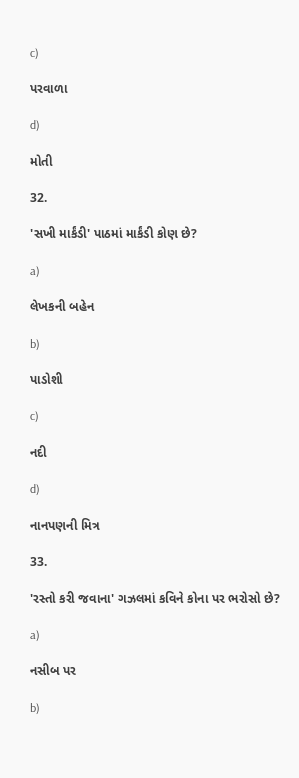c)

પરવાળા

d)

મોતી

32.

'સખી માર્કંડી' પાઠમાં માર્કંડી કોણ છે?

a)

લેખકની બહેન

b)

પાડોશી

c)

નદી

d)

નાનપણની મિત્ર

33.

'રસ્તો કરી જવાના' ગઝલમાં કવિને કોના પર ભરોસો છે?

a)

નસીબ પર

b)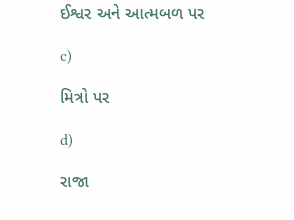ઈશ્વર અને આત્મબળ પર

c)

મિત્રો પર

d)

રાજા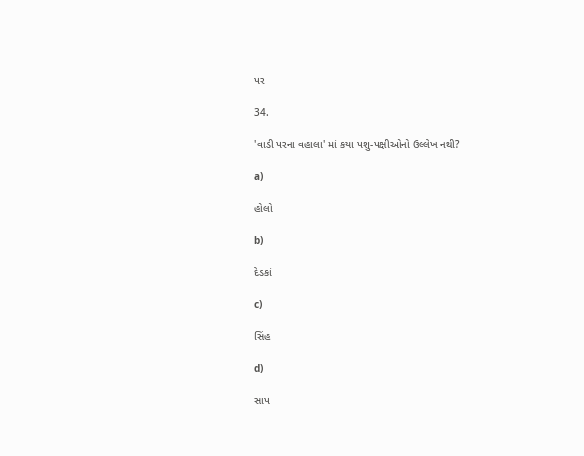પર

34.

'વાડી પરના વહાલા' માં કયા પશુ-પક્ષીઓનો ઉલ્લેખ નથી?

a)

હોલો

b)

દેડકાં

c)

સિંહ

d)

સાપ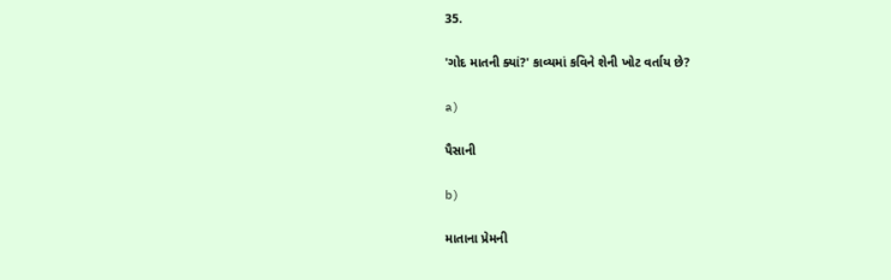35.

'ગોદ માતની ક્યાં?' કાવ્યમાં કવિને શેની ખોટ વર્તાય છે?

a)

પૈસાની

b)

માતાના પ્રેમની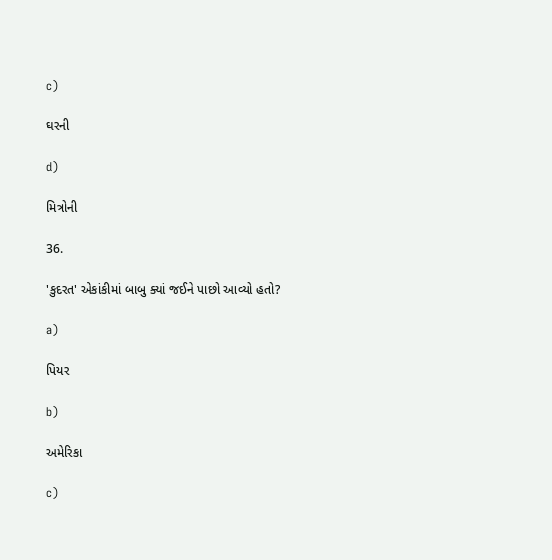c)

ઘરની

d)

મિત્રોની

36.

'કુદરત' એકાંકીમાં બાબુ ક્યાં જઈને પાછો આવ્યો હતો?

a)

પિયર

b)

અમેરિકા

c)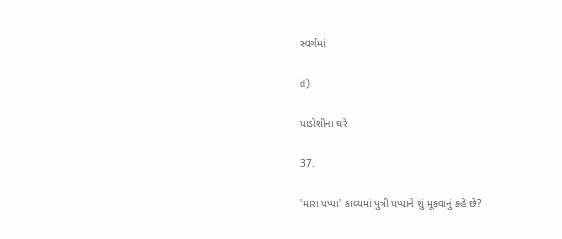સ્વર્ગમાં

d)

પાડોશીના ઘરે

37.

'મારા પપ્પા' કાવ્યમાં પુત્રી પપ્પાને શું મૂકવાનું કહે છે?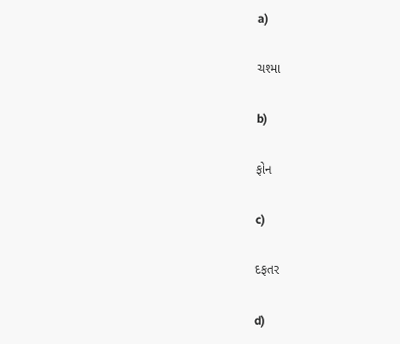a)

ચશ્મા

b)

ફોન

c)

દફતર

d)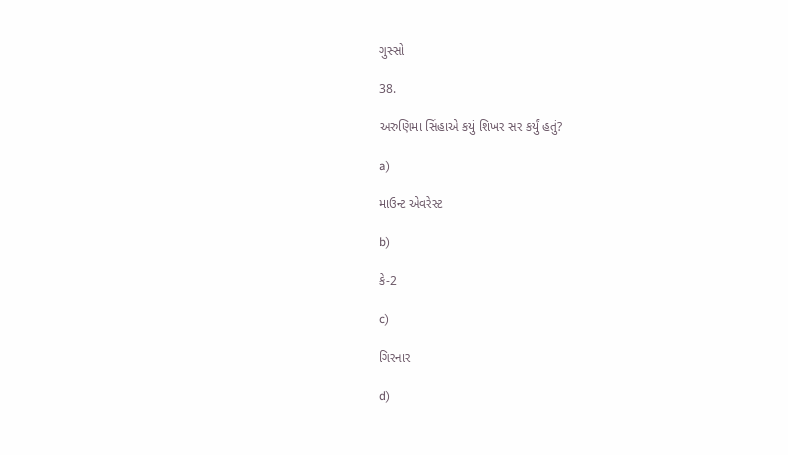ગુસ્સો

38.

અરુણિમા સિંહાએ કયું શિખર સર કર્યું હતું?

a)

માઉન્ટ એવરેસ્ટ

b)

કે-2

c)

ગિરનાર

d)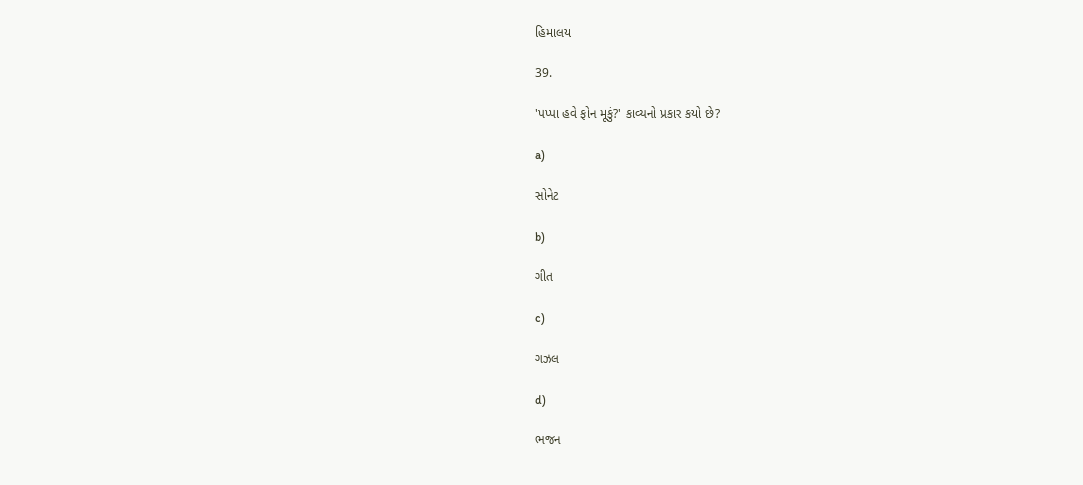હિમાલય

39.

'પપ્પા હવે ફોન મૂકું?' કાવ્યનો પ્રકાર કયો છે?

a)

સોનેટ

b)

ગીત

c)

ગઝલ

d)

ભજન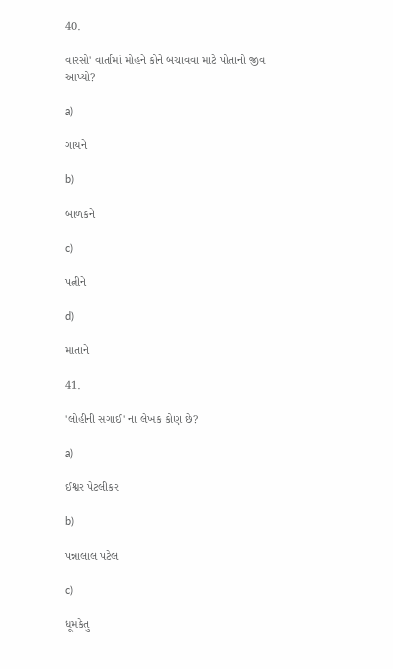40.

વારસો' વાર્તામાં મોહને કોને બચાવવા માટે પોતાનો જીવ આપ્યો?

a)

ગાયને

b)

બાળકને

c)

પત્નીને

d)

માતાને

41.

'લોહીની સગાઈ' ના લેખક કોણ છે?

a)

ઈશ્વર પેટલીકર

b)

પન્નાલાલ પટેલ

c)

ધૂમકેતુ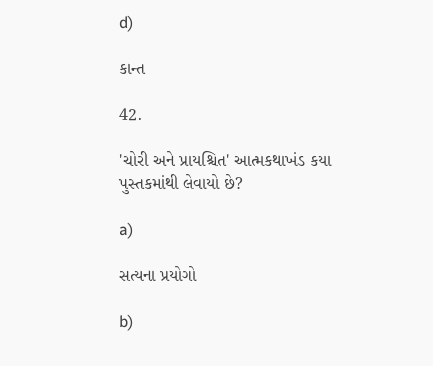d)

કાન્ત

42.

'ચોરી અને પ્રાયશ્ચિત' આત્મકથાખંડ કયા પુસ્તકમાંથી લેવાયો છે?

a)

સત્યના પ્રયોગો

b)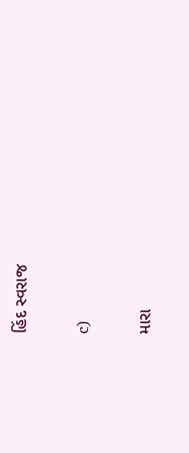હિંદ સ્વરાજ

c)

મારા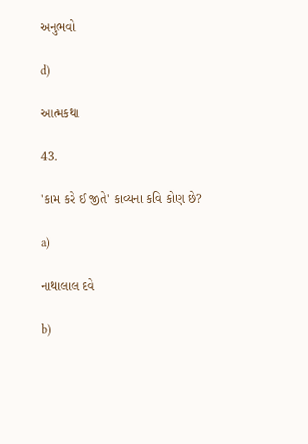અનુભવો

d)

આત્મકથા

43.

'કામ કરે ઈ જીતે' કાવ્યના કવિ કોણ છે?

a)

નાથાલાલ દવે

b)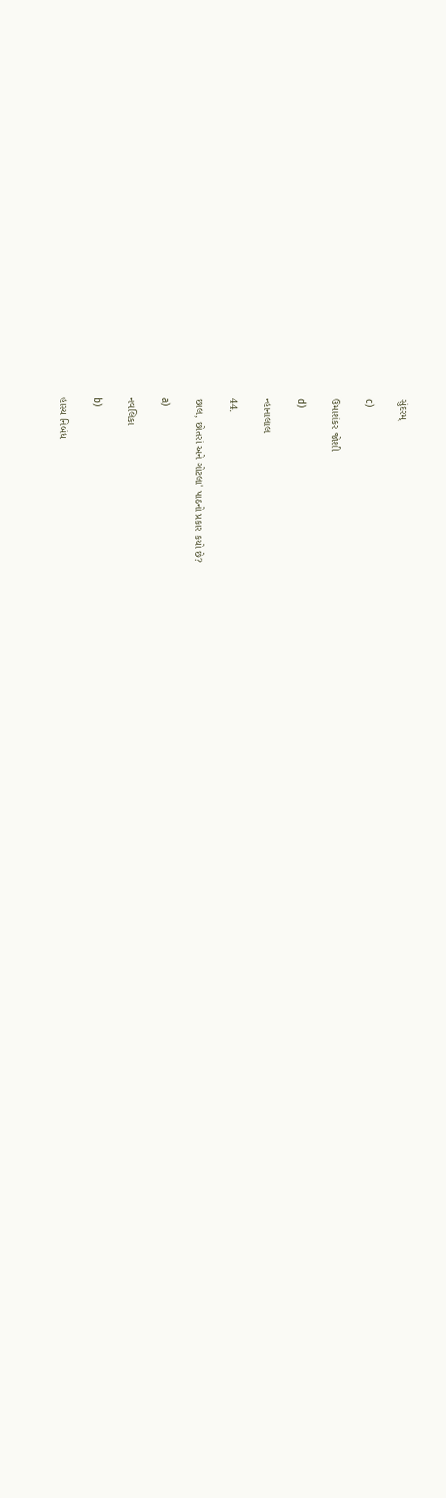સુંદરમ્

c)

ઉમાશંકર જોશી

d)

ન્હાનાલાલ

44.

છાલ, છોતરાં અને ગોટલા' પાઠનો પ્રકાર કયો છે?

a)

નવલિકા

b)

હાસ્ય નિબંધ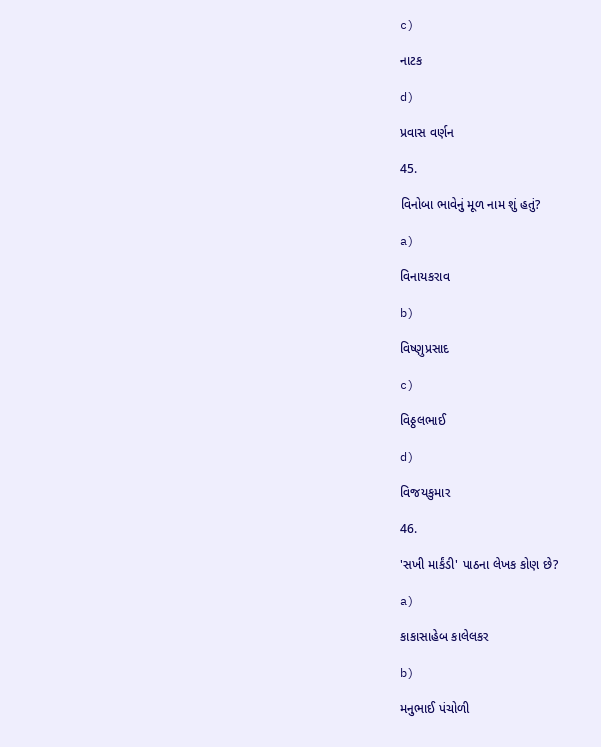c)

નાટક

d)

પ્રવાસ વર્ણન

45.

વિનોબા ભાવેનું મૂળ નામ શું હતું?

a)

વિનાયકરાવ

b)

વિષ્ણુપ્રસાદ

c)

વિઠ્ઠલભાઈ

d)

વિજયકુમાર

46.

'સખી માર્કંડી' પાઠના લેખક કોણ છે?

a)

કાકાસાહેબ કાલેલકર

b)

મનુભાઈ પંચોળી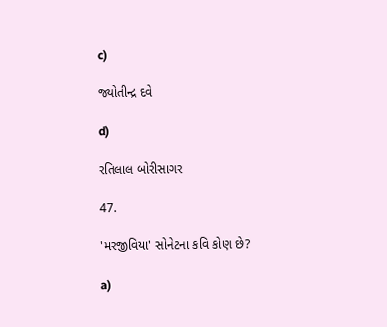c)

જ્યોતીન્દ્ર દવે

d)

રતિલાલ બોરીસાગર

47.

'મરજીવિયા' સોનેટના કવિ કોણ છે?

a)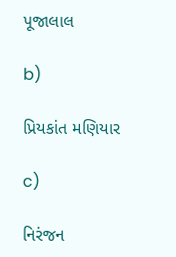પૂજાલાલ

b)

પ્રિયકાંત મણિયાર

c)

નિરંજન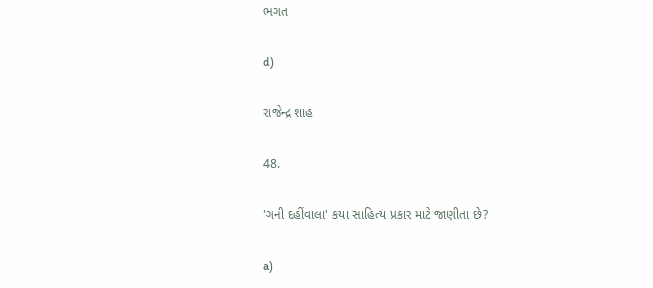ભગત

d)

રાજેન્દ્ર શાહ

48.

'ગની દહીંવાલા' કયા સાહિત્ય પ્રકાર માટે જાણીતા છે?

a)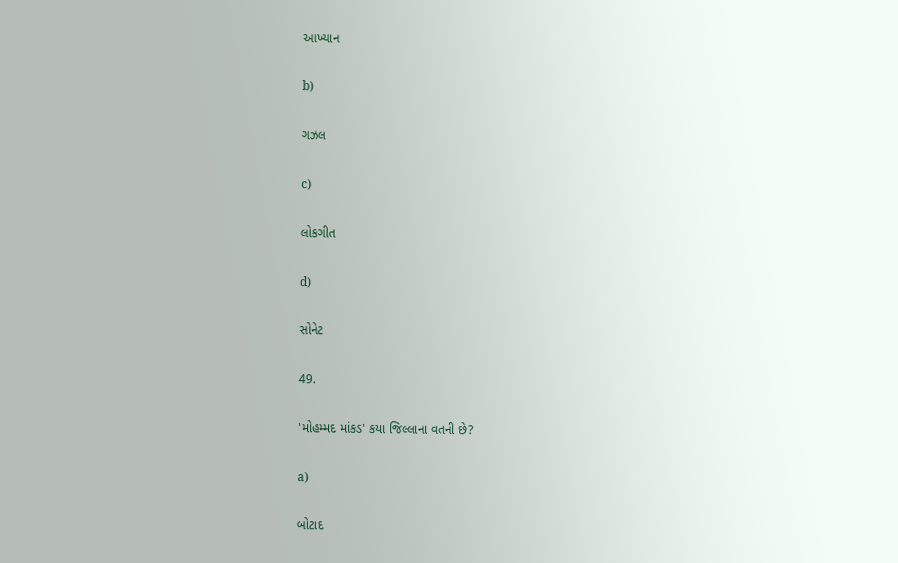આખ્યાન

b)

ગઝલ

c)

લોકગીત

d)

સોનેટ

49.

'મોહમ્મદ માંકડ' કયા જિલ્લાના વતની છે?

a)

બોટાદ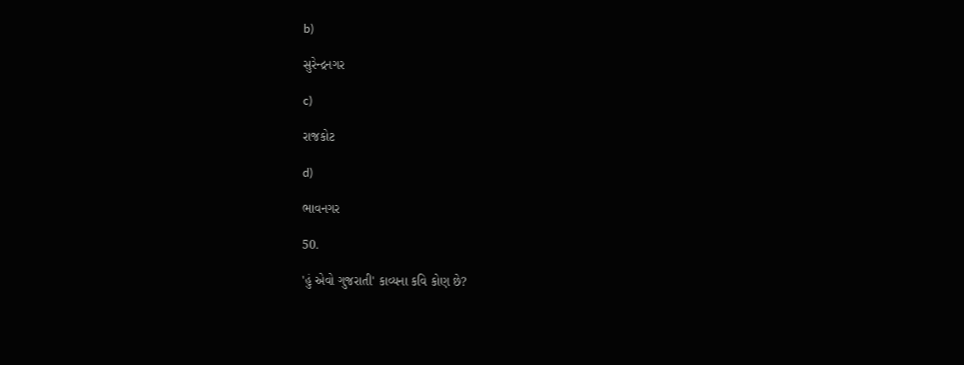b)

સુરેન્દ્રનગર

c)

રાજકોટ

d)

ભાવનગર

50.

'હું એવો ગુજરાતી' કાવ્યના કવિ કોણ છે?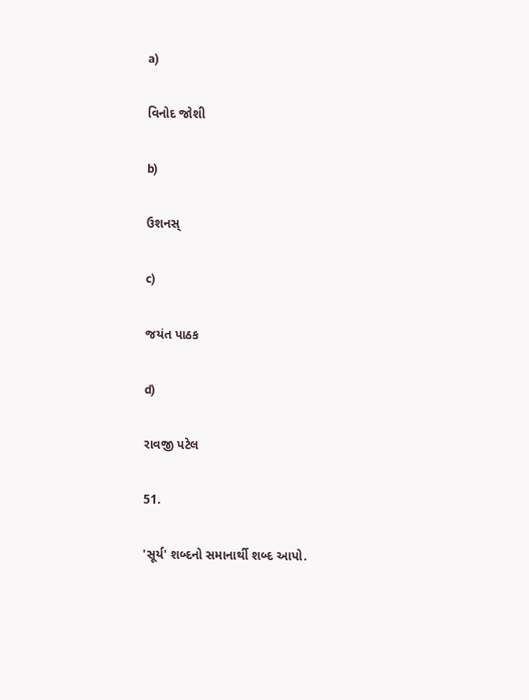a)

વિનોદ જોશી

b)

ઉશનસ્

c)

જયંત પાઠક

d)

રાવજી પટેલ

51.

'સૂર્ય' શબ્દનો સમાનાર્થી શબ્દ આપો.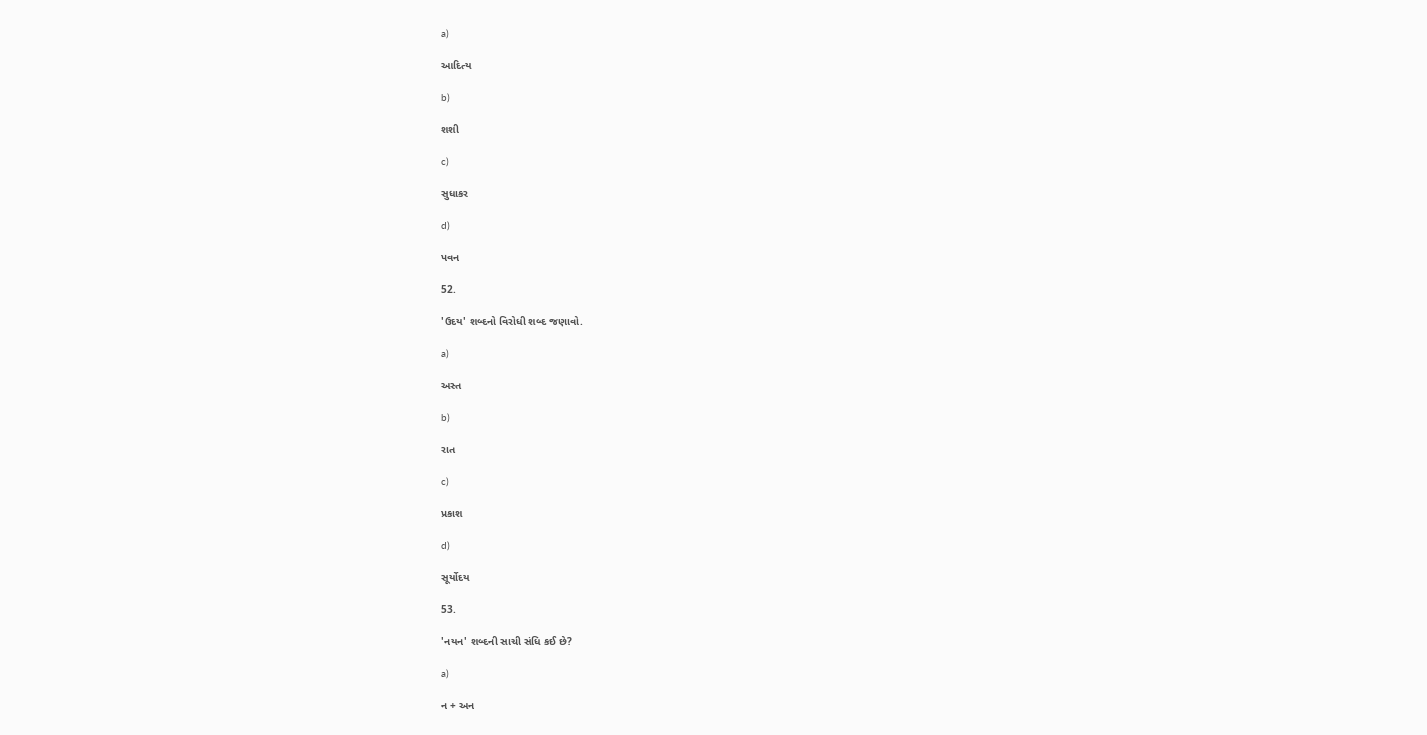a)

આદિત્ય

b)

શશી

c)

સુધાકર

d)

પવન

52.

'ઉદય' શબ્દનો વિરોધી શબ્દ જણાવો.

a)

અસ્ત

b)

રાત

c)

પ્રકાશ

d)

સૂર્યોદય

53.

'નયન' શબ્દની સાચી સંધિ કઈ છે?

a)

ન + અન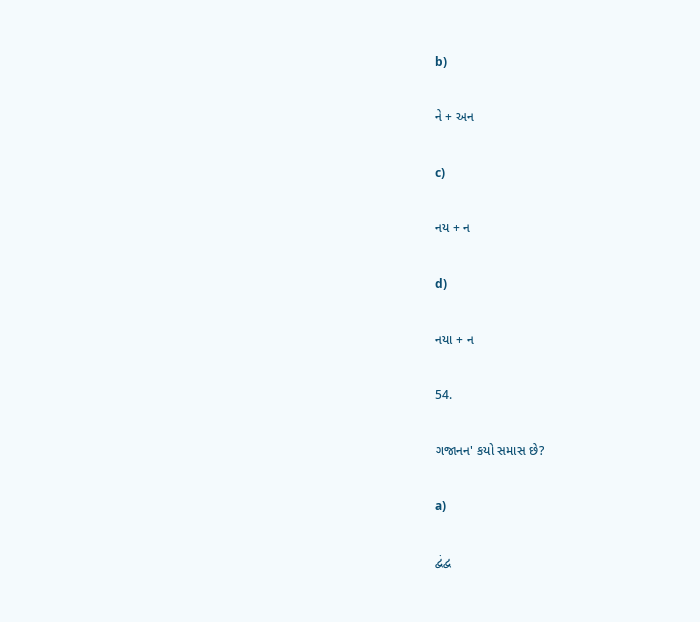b)

ને + અન

c)

નય + ન

d)

નયા + ન

54.

ગજાનન' કયો સમાસ છે?

a)

દ્વંદ્વ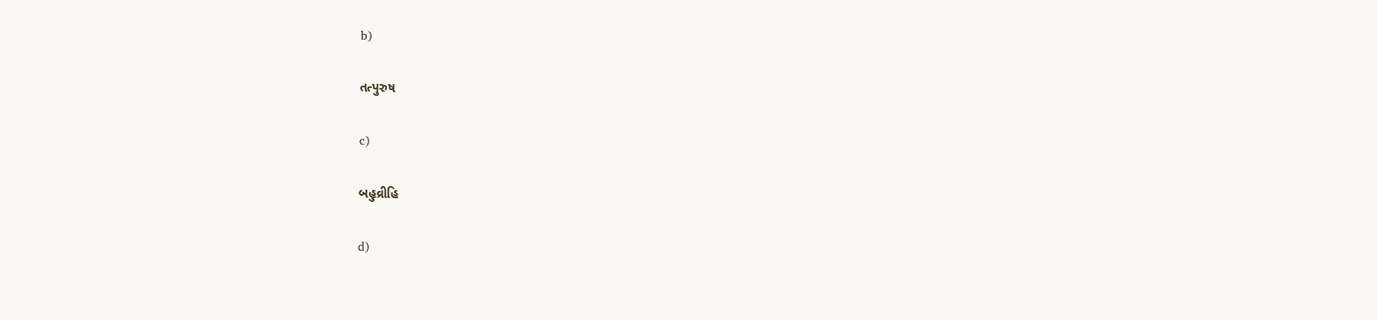b)

તત્પુરુષ

c)

બહુવ્રીહિ

d)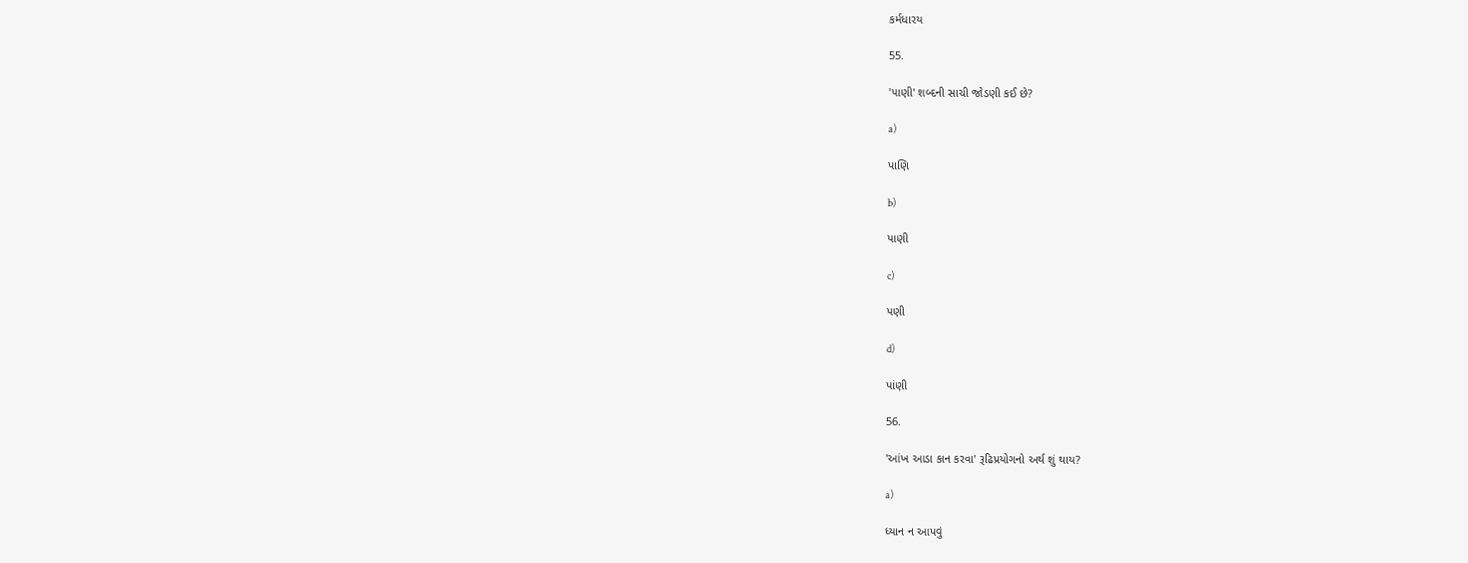કર્મધારય

55.

'પાણી' શબ્દની સાચી જોડણી કઈ છે?

a)

પાણિ

b)

પાણી

c)

પણી

d)

પાંણી

56.

'આંખ આડા કાન કરવા' રૂઢિપ્રયોગનો અર્થ શું થાય?

a)

ધ્યાન ન આપવું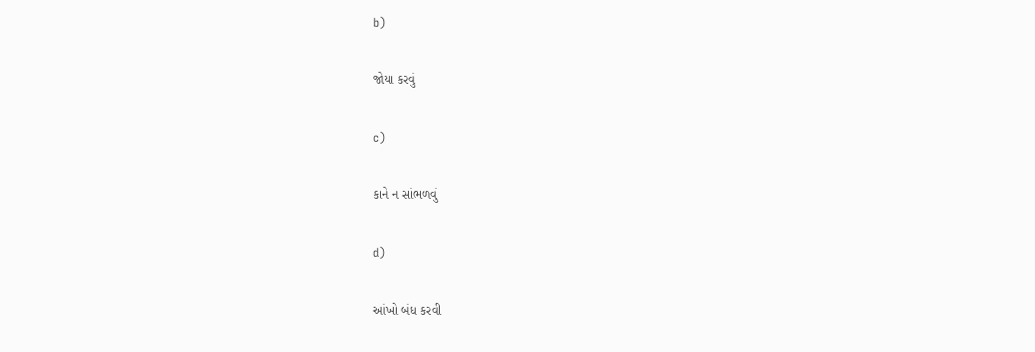b)

જોયા કરવું

c)

કાને ન સાંભળવું

d)

આંખો બંધ કરવી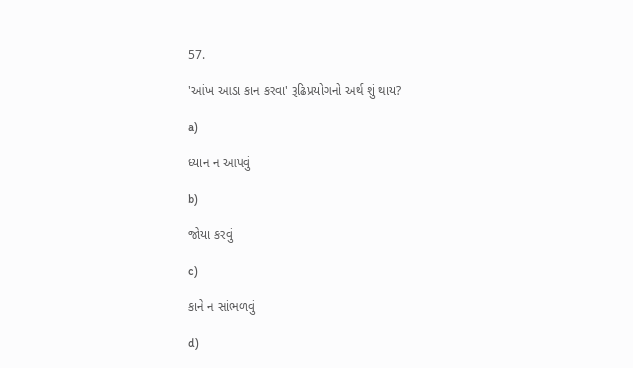57.

'આંખ આડા કાન કરવા' રૂઢિપ્રયોગનો અર્થ શું થાય?

a)

ધ્યાન ન આપવું

b)

જોયા કરવું

c)

કાને ન સાંભળવું

d)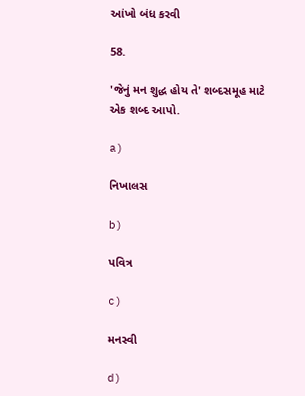આંખો બંધ કરવી

58.

'જેનું મન શુદ્ધ હોય તે' શબ્દસમૂહ માટે એક શબ્દ આપો.

a)

નિખાલસ

b)

પવિત્ર

c)

મનસ્વી

d)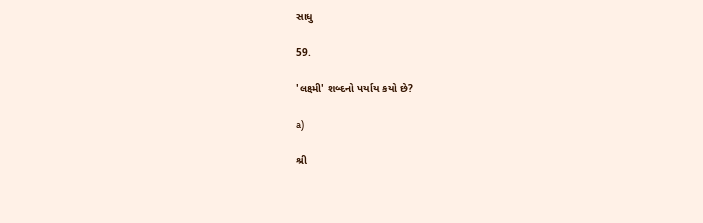સાધુ

59.

'લક્ષ્મી' શબ્દનો પર્યાય કયો છે?

a)

શ્રી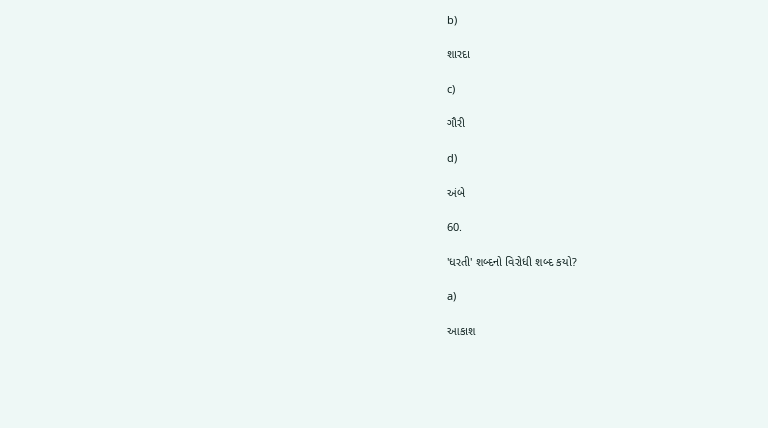b)

શારદા

c)

ગૌરી

d)

અંબે

60.

'ધરતી' શબ્દનો વિરોધી શબ્દ કયો?

a)

આકાશ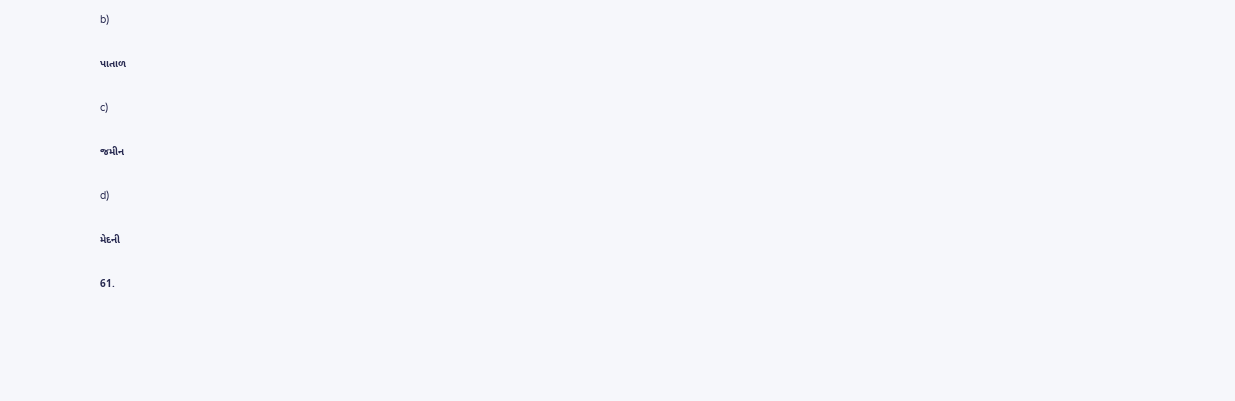b)

પાતાળ

c)

જમીન

d)

મેદની

61.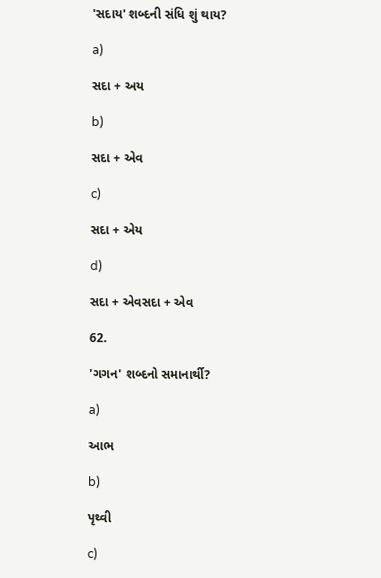'સદાય' શબ્દની સંધિ શું થાય?

a)

સદા + અય

b)

સદા + એવ

c)

સદા + એય

d)

સદા + એવસદા + એવ

62.

'ગગન' શબ્દનો સમાનાર્થી?

a)

આભ

b)

પૃથ્વી

c)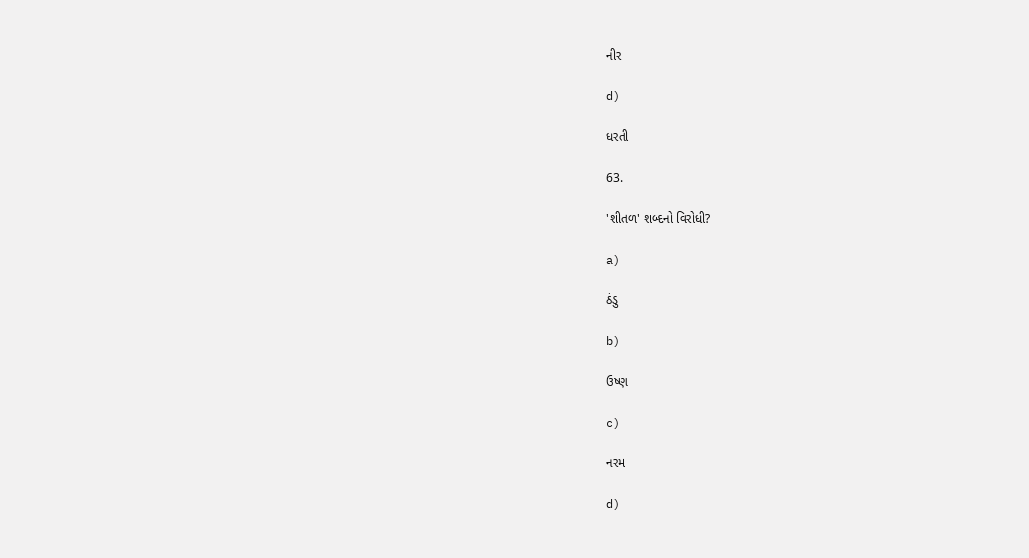નીર

d)

ધરતી

63.

'શીતળ' શબ્દનો વિરોધી?

a)

ઠંડુ

b)

ઉષ્ણ

c)

નરમ

d)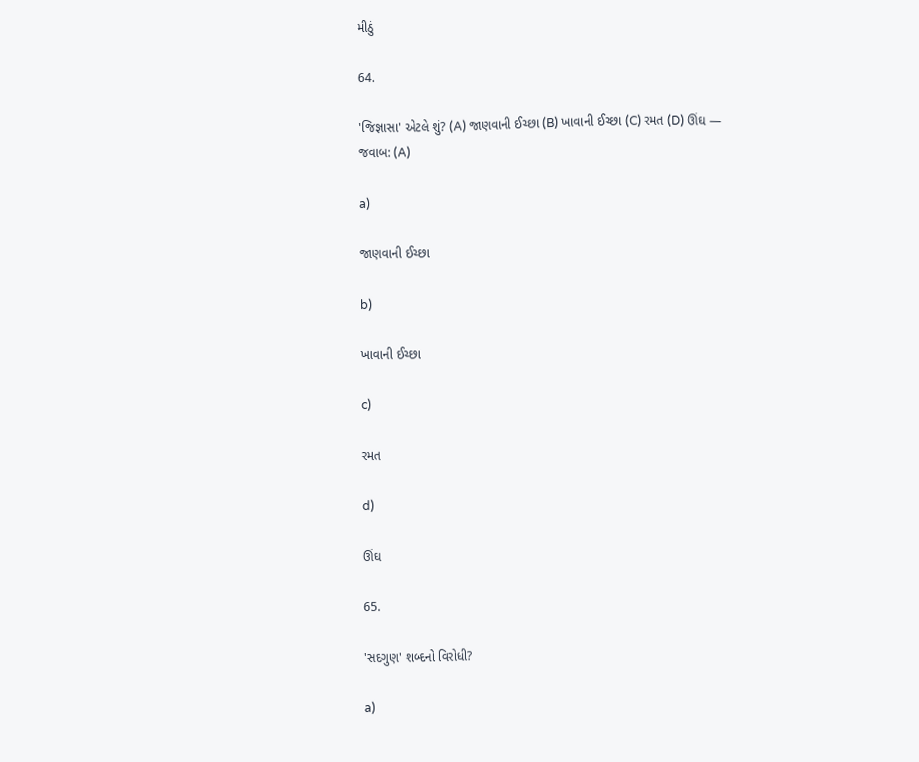મીઠું

64.

'જિજ્ઞાસા' એટલે શું? (A) જાણવાની ઈચ્છા (B) ખાવાની ઈચ્છા (C) રમત (D) ઊંઘ — જવાબ: (A)

a)

જાણવાની ઈચ્છા

b)

ખાવાની ઈચ્છા

c)

રમત

d)

ઊંઘ

65.

'સદગુણ' શબ્દનો વિરોધી?

a)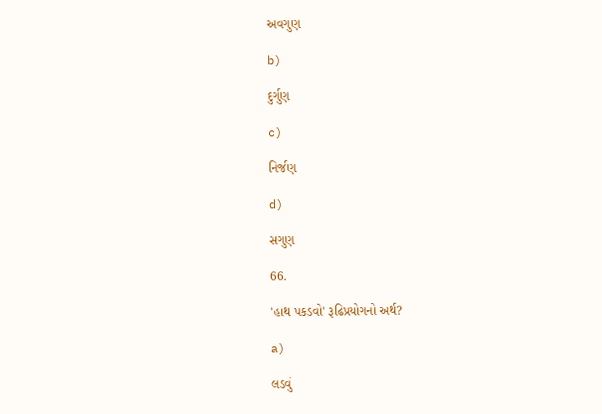અવગુણ

b)

દુર્ગુણ

c)

નિર્જણ

d)

સગુણ

66.

'હાથ પકડવો' રૂઢિપ્રયોગનો અર્થ?

a)

લડવું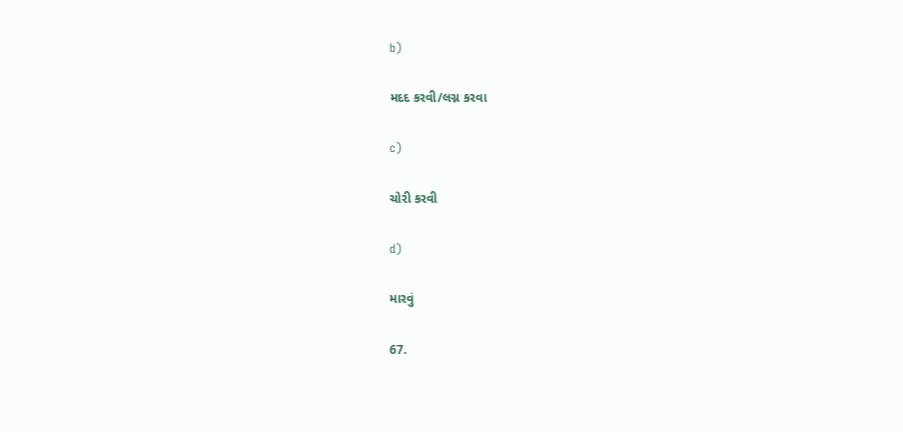b)

મદદ કરવી/લગ્ન કરવા

c)

ચોરી કરવી

d)

મારવું

67.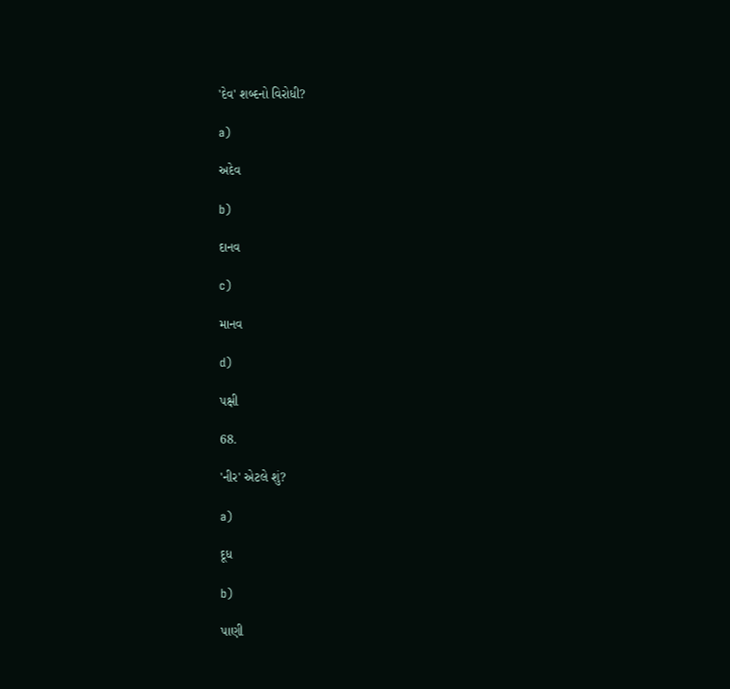'દેવ' શબ્દનો વિરોધી?

a)

અદેવ

b)

દાનવ

c)

માનવ

d)

પક્ષી

68.

'નીર' એટલે શું?

a)

દૂધ

b)

પાણી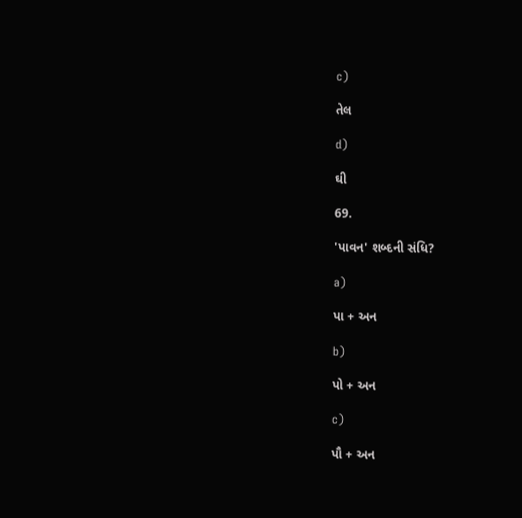c)

તેલ

d)

ઘી

69.

'પાવન' શબ્દની સંધિ?

a)

પા + અન

b)

પો + અન

c)

પૌ + અન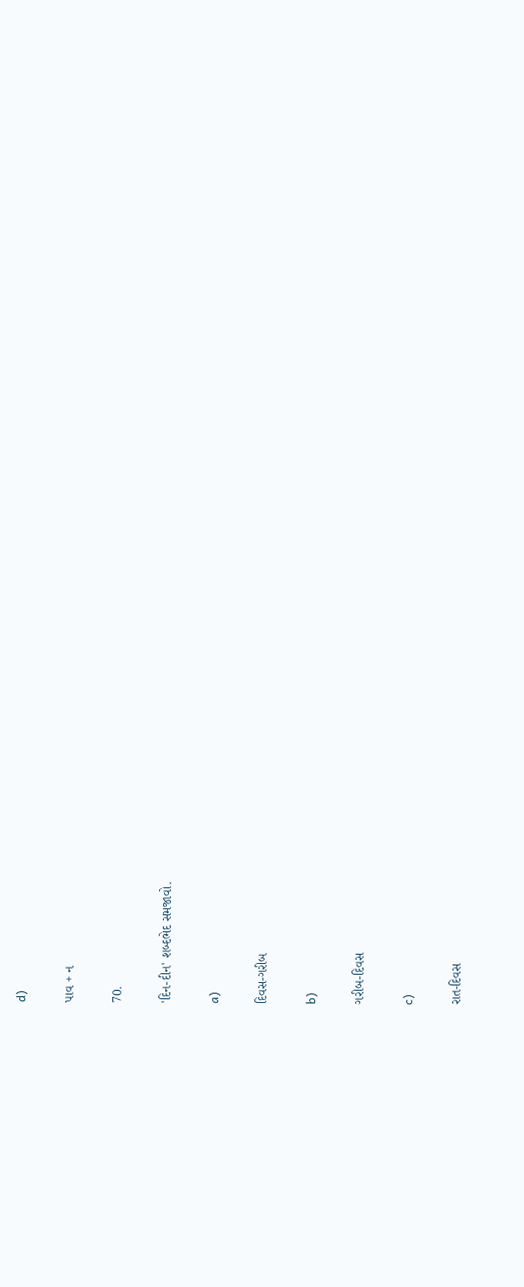d)

પાવ + ન

70.

'દિન-દીન' શબ્દભેદ સમજાવો.

a)

દિવસ-ગરીબ

b)

ગરીબ-દિવસ

c)

રાત-દિવસ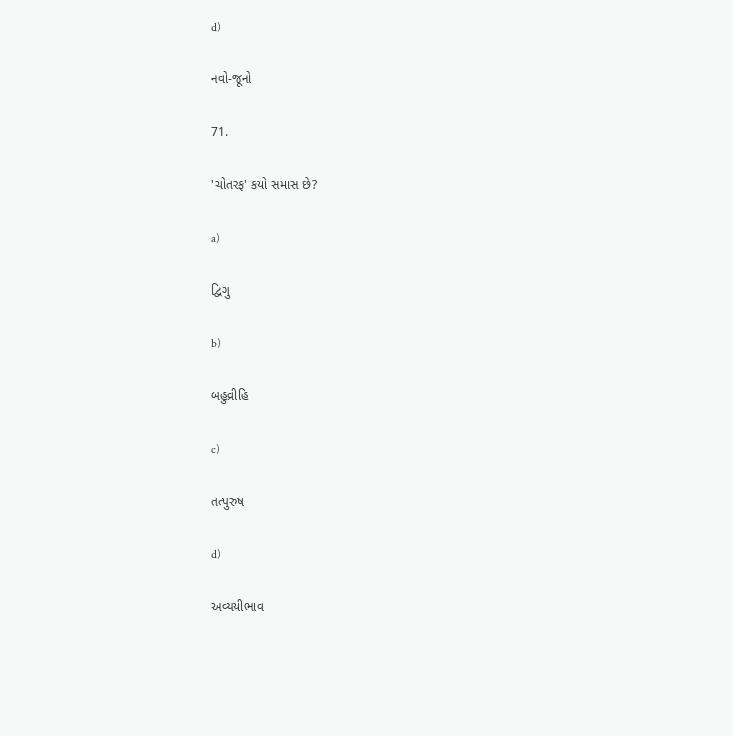d)

નવો-જૂનો

71.

'ચોતરફ' કયો સમાસ છે?

a)

દ્વિગુ

b)

બહુવ્રીહિ

c)

તત્પુરુષ

d)

અવ્યયીભાવ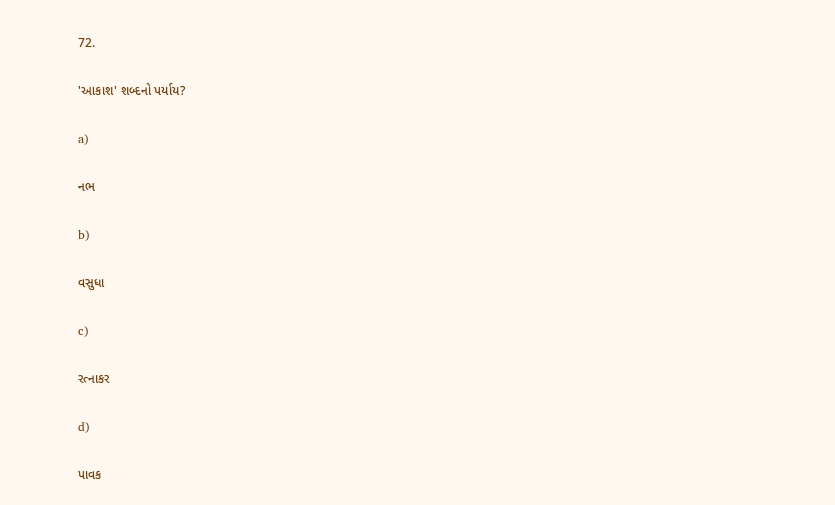72.

'આકાશ' શબ્દનો પર્યાય?

a)

નભ

b)

વસુધા

c)

રત્નાકર

d)

પાવક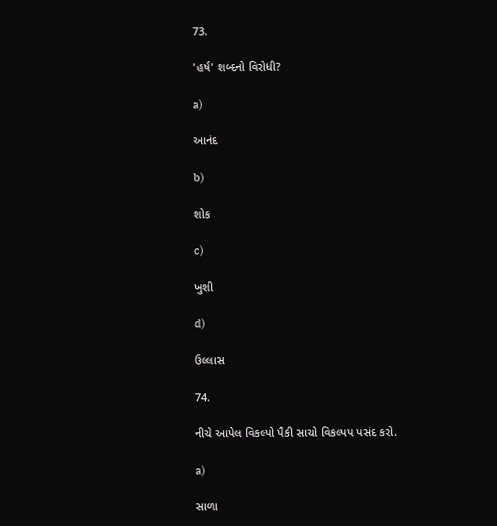73.

'હર્ષ' શબ્દનો વિરોધી?

a)

આનંદ

b)

શોક

c)

ખુશી

d)

ઉલ્લાસ

74.

નીચે આપેલ વિકલ્પો પૈકી સાચો વિકલ્પપ પસંદ કરો.

a)

સાળા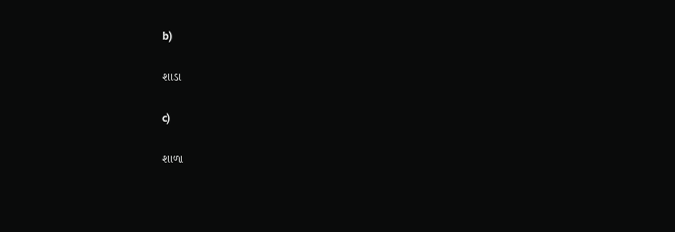b)

શાડા

c)

શાળા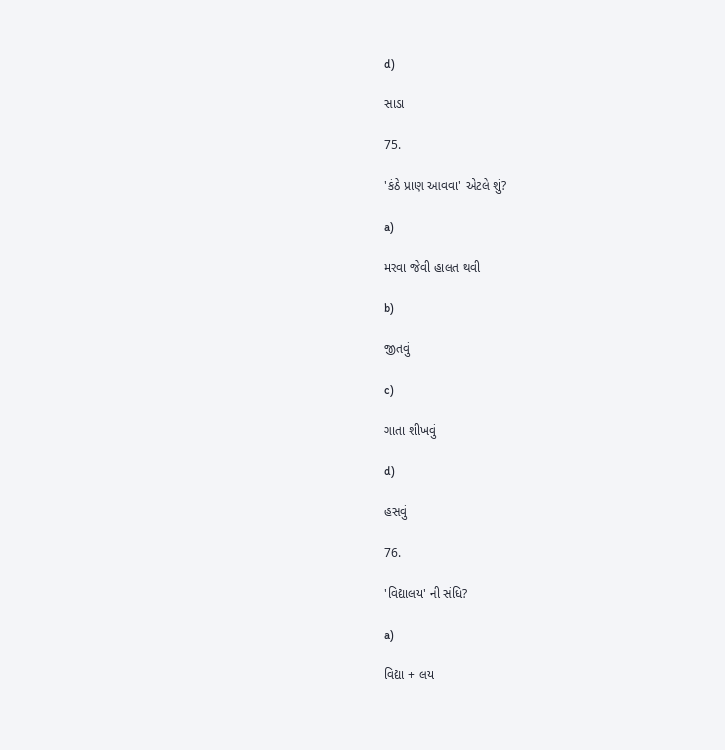d)

સાડા

75.

'કંઠે પ્રાણ આવવા' એટલે શું?

a)

મરવા જેવી હાલત થવી

b)

જીતવું

c)

ગાતા શીખવું

d)

હસવું

76.

'વિદ્યાલય' ની સંધિ?

a)

વિદ્યા + લય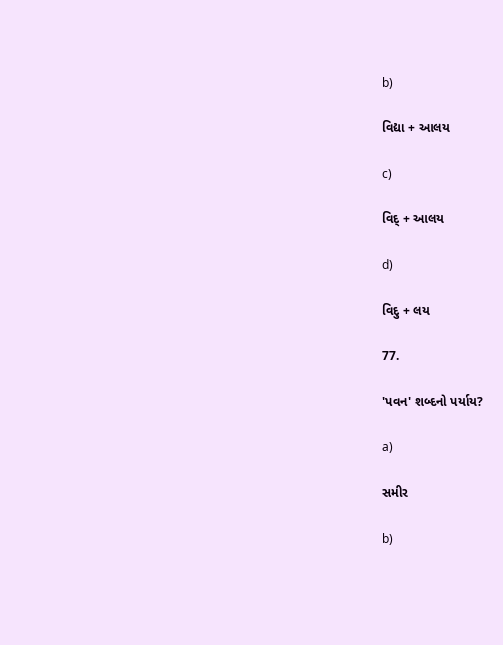b)

વિદ્યા + આલય

c)

વિદ્ + આલય

d)

વિદુ + લય

77.

'પવન' શબ્દનો પર્યાય?

a)

સમીર

b)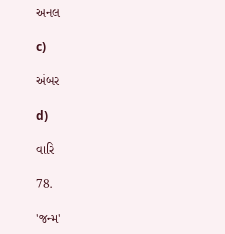અનલ

c)

અંબર

d)

વારિ

78.

'જન્મ'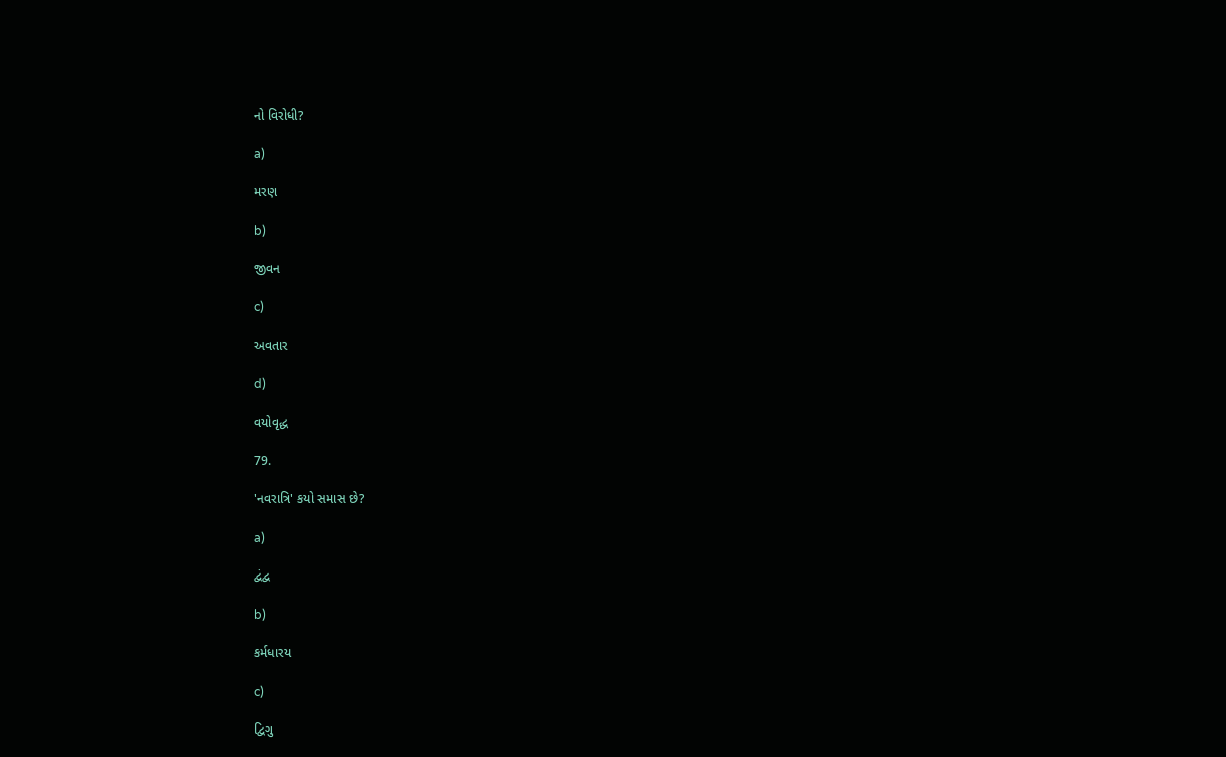નો વિરોધી?

a)

મરણ

b)

જીવન

c)

અવતાર

d)

વયોવૃદ્ધ

79.

'નવરાત્રિ' કયો સમાસ છે?

a)

દ્વંદ્વ

b)

કર્મધારય

c)

દ્વિગુ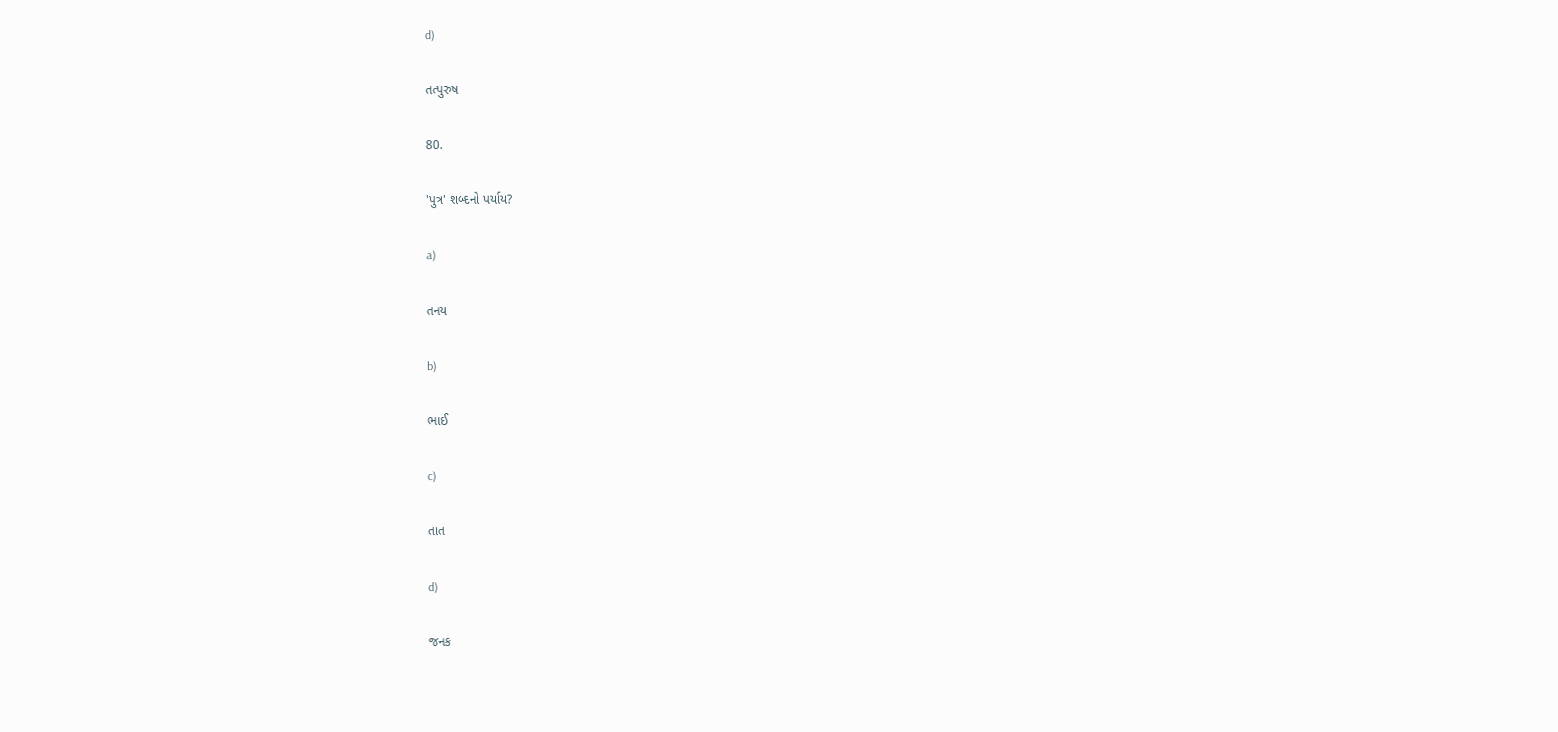d)

તત્પુરુષ

80.

'પુત્ર' શબ્દનો પર્યાય?

a)

તનય

b)

ભાઈ

c)

તાત

d)

જનક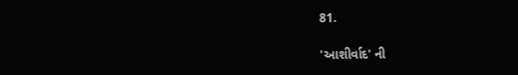81.

'આશીર્વાદ' ની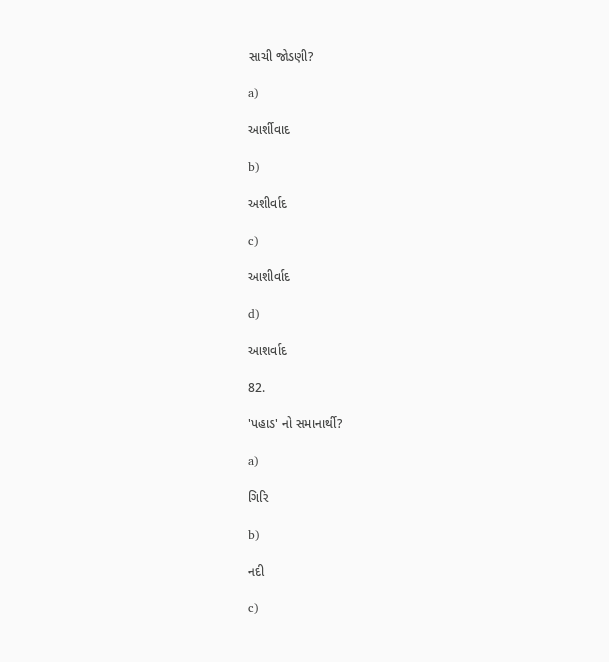સાચી જોડણી?

a)

આર્શીવાદ

b)

અશીર્વાદ

c)

આશીર્વાદ

d)

આશર્વાદ

82.

'પહાડ' નો સમાનાર્થી?

a)

ગિરિ

b)

નદી

c)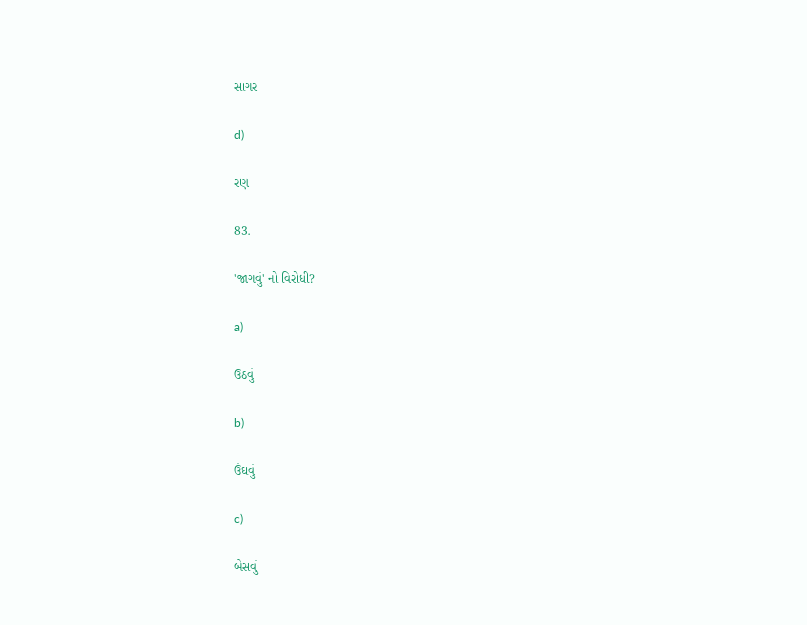સાગર

d)

રણ

83.

'જાગવું' નો વિરોધી?

a)

ઉઠવું

b)

ઉંઘવું

c)

બેસવું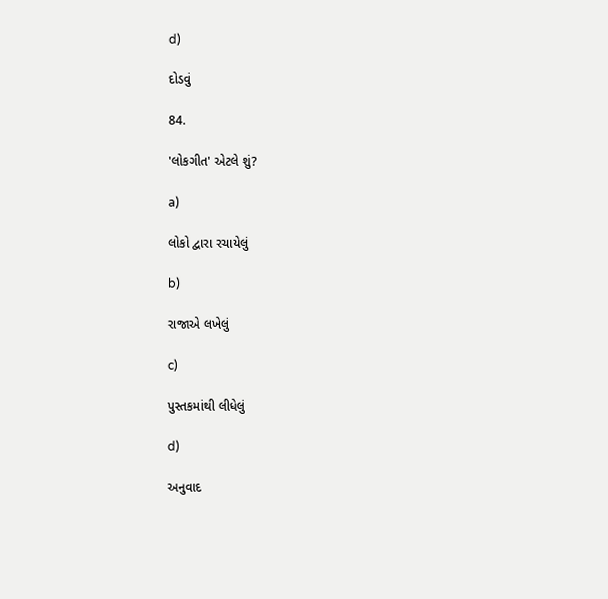d)

દોડવું

84.

'લોકગીત' એટલે શું?

a)

લોકો દ્વારા રચાયેલું

b)

રાજાએ લખેલું

c)

પુસ્તકમાંથી લીધેલું

d)

અનુવાદ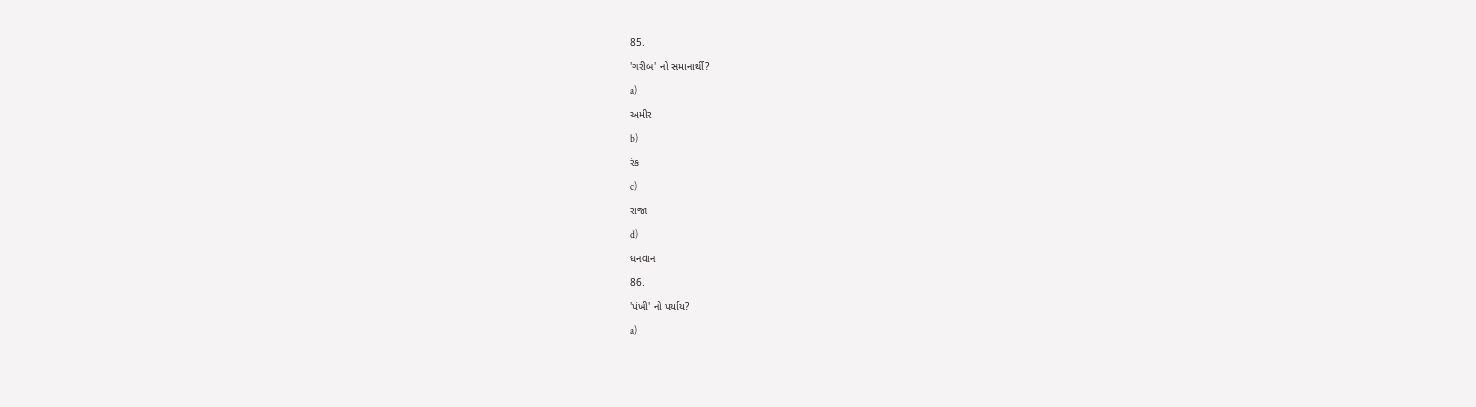85.

'ગરીબ' નો સમાનાર્થી?

a)

અમીર

b)

રંક

c)

રાજા

d)

ધનવાન

86.

'પંખી' નો પર્યાય?

a)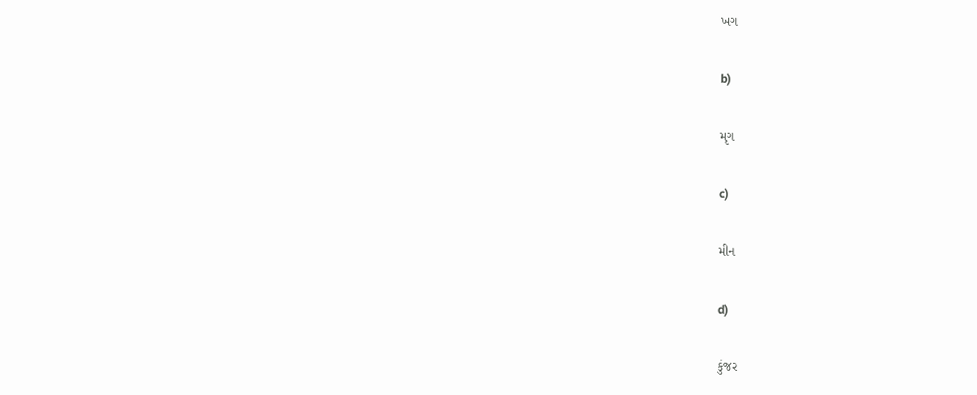ખગ

b)

મૃગ

c)

મીન

d)

કુંજર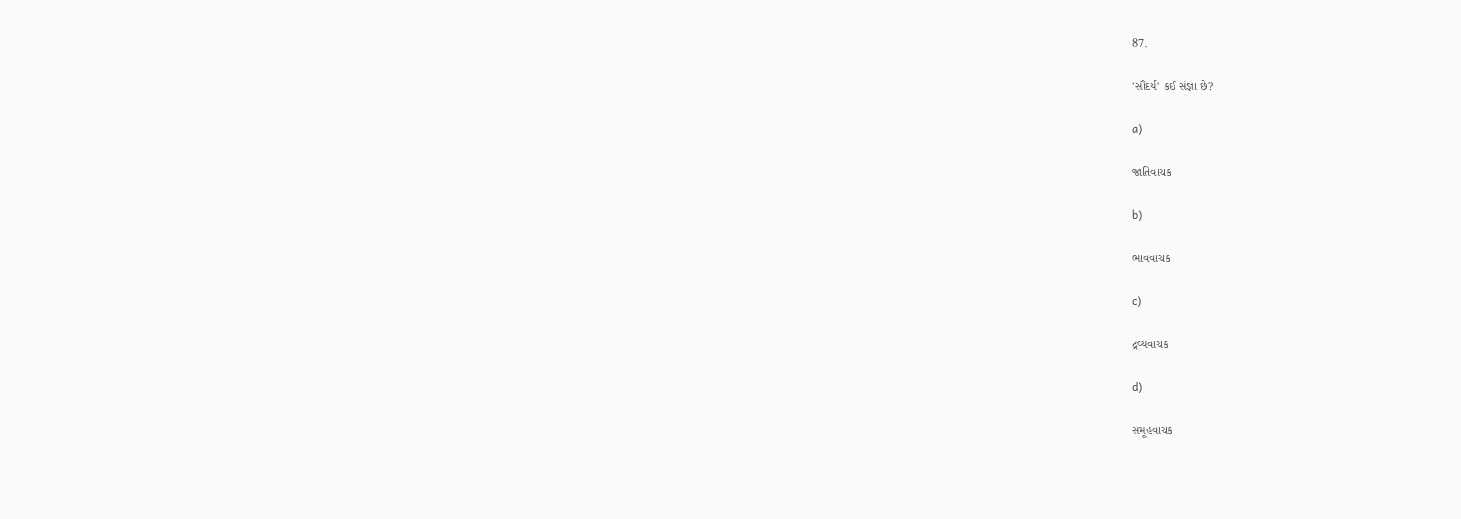87.

'સૌંદર્ય' કઈ સંજ્ઞા છે?

a)

જાતિવાચક

b)

ભાવવાચક

c)

દ્રવ્યવાચક

d)

સમૂહવાચક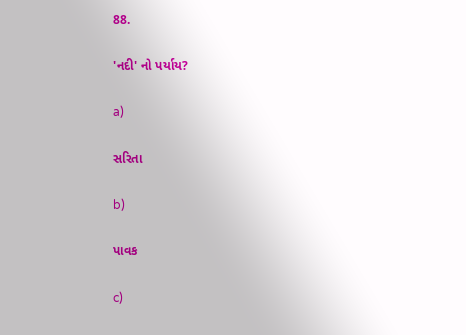88.

'નદી' નો પર્યાય?

a)

સરિતા

b)

પાવક

c)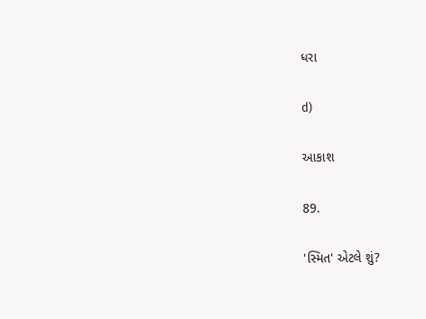ધરા

d)

આકાશ

89.

'સ્મિત' એટલે શું?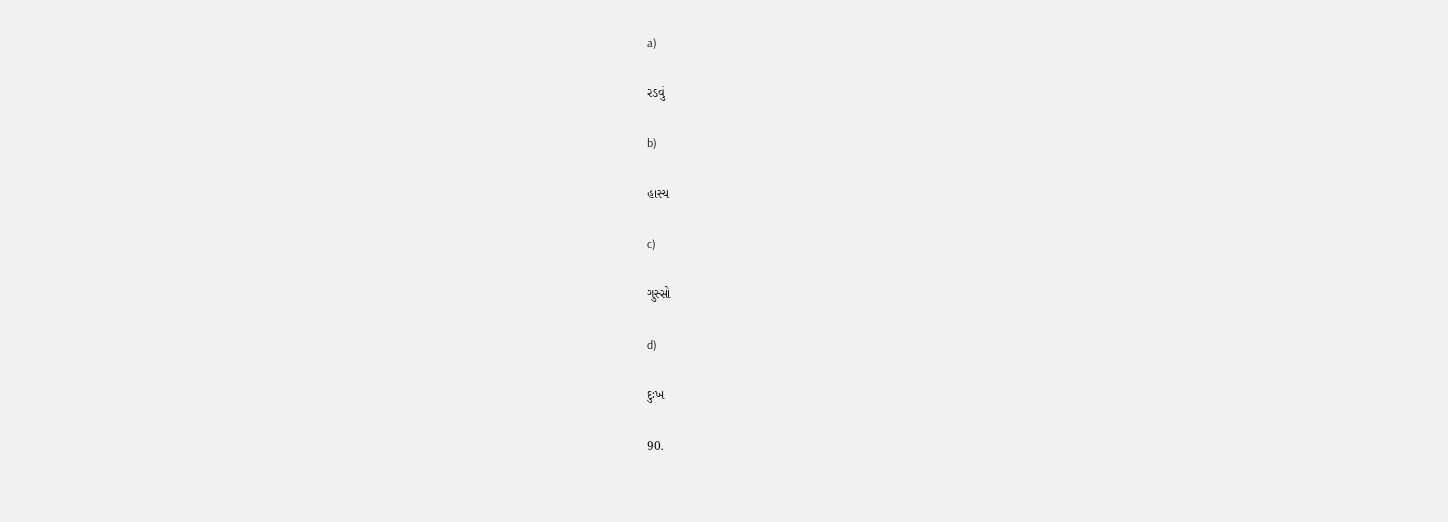a)

રડવું

b)

હાસ્ય

c)

ગુસ્સો

d)

દુઃખ

90.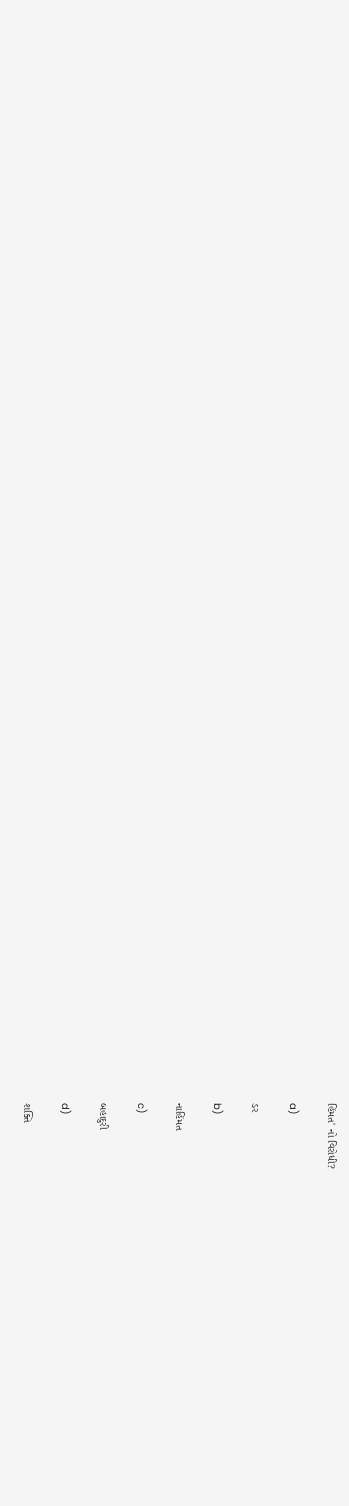હિંમત' નો વિરોધી?

a)

ડર

b)

નાહિંમત

c)

બહાદુરી

d)

શક્તિ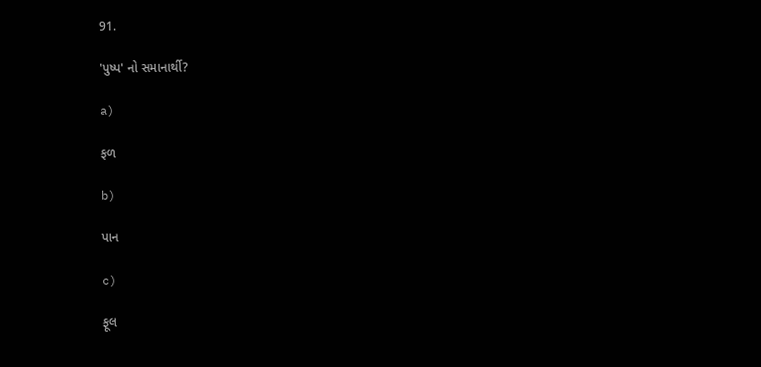91.

'પુષ્પ' નો સમાનાર્થી?

a)

ફળ

b)

પાન

c)

ફૂલ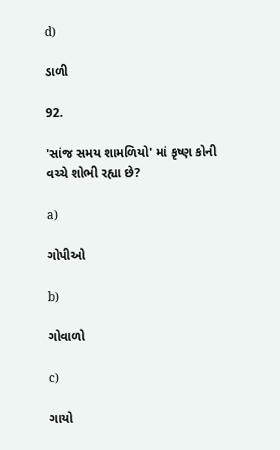d)

ડાળી

92.

'સાંજ સમય શામળિયો' માં કૃષ્ણ કોની વચ્ચે શોભી રહ્યા છે?

a)

ગોપીઓ

b)

ગોવાળો

c)

ગાયો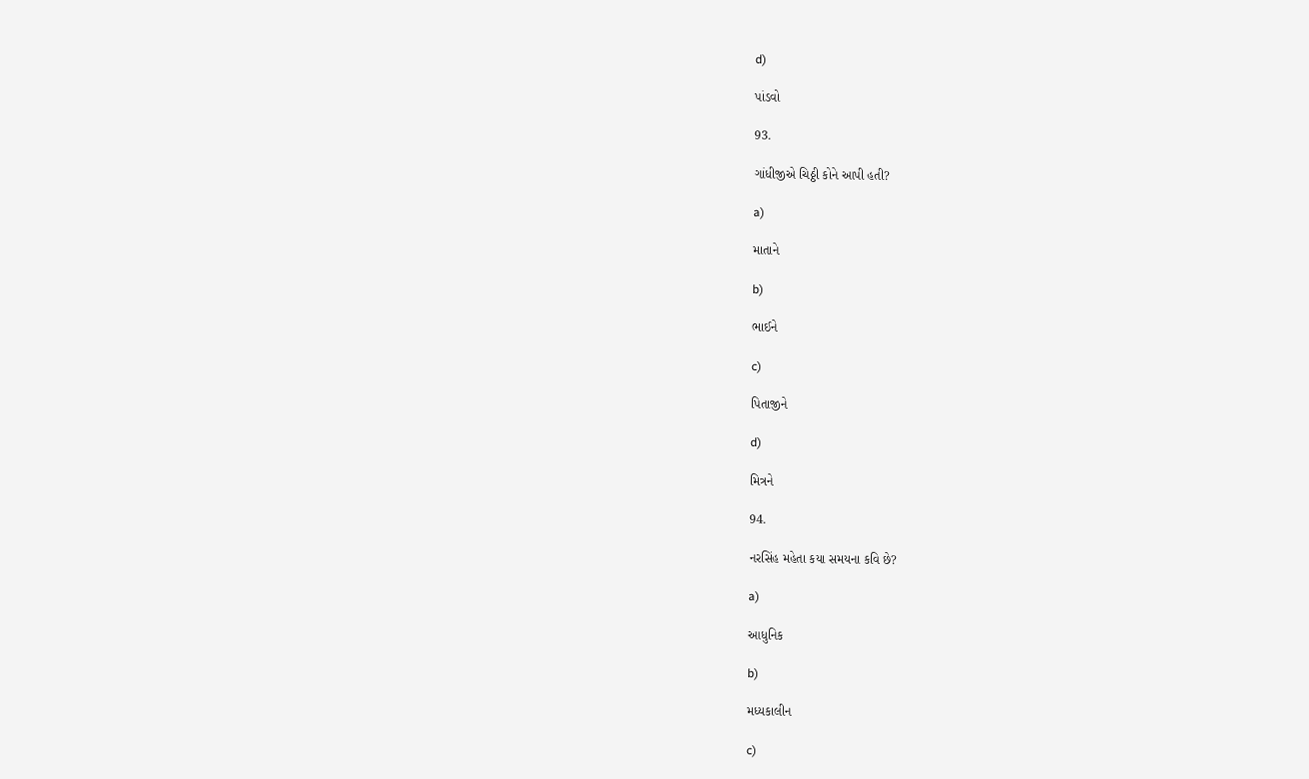d)

પાંડવો

93.

ગાંધીજીએ ચિઠ્ઠી કોને આપી હતી?

a)

માતાને

b)

ભાઈને

c)

પિતાજીને

d)

મિત્રને

94.

નરસિંહ મહેતા કયા સમયના કવિ છે?

a)

આધુનિક

b)

મધ્યકાલીન

c)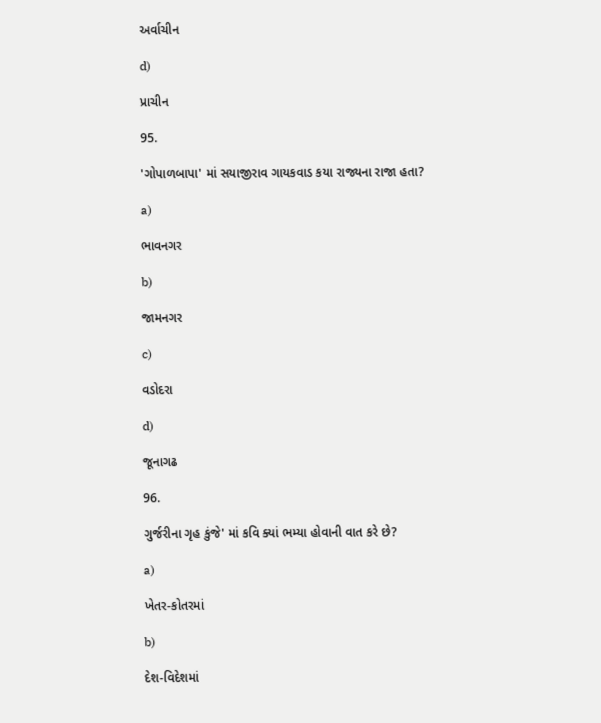અર્વાચીન

d)

પ્રાચીન

95.

'ગોપાળબાપા' માં સયાજીરાવ ગાયકવાડ કયા રાજ્યના રાજા હતા?

a)

ભાવનગર

b)

જામનગર

c)

વડોદરા

d)

જૂનાગઢ

96.

ગુર્જરીના ગૃહ કુંજે' માં કવિ ક્યાં ભમ્યા હોવાની વાત કરે છે?

a)

ખેતર-કોતરમાં

b)

દેશ-વિદેશમાં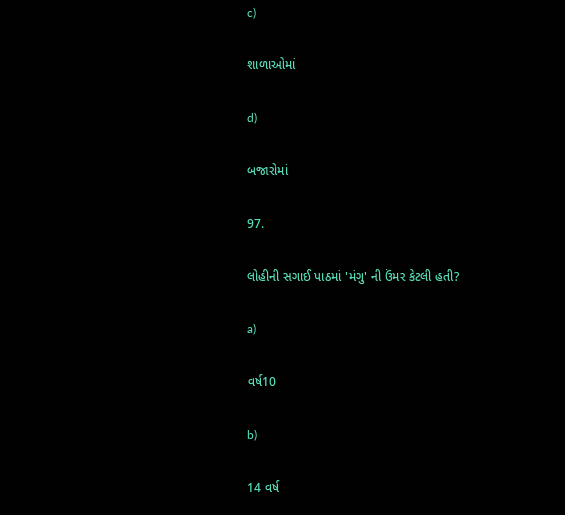c)

શાળાઓમાં

d)

બજારોમાં

97.

લોહીની સગાઈ પાઠમાં 'મંગુ' ની ઉંમર કેટલી હતી?

a)

વર્ષ10

b)

14 વર્ષ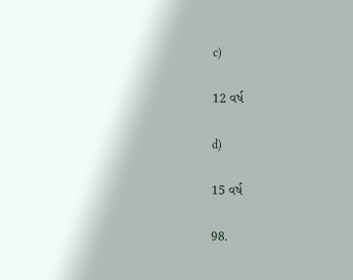c)

12 વર્ષ

d)

15 વર્ષ

98.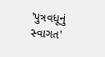'પુત્રવધૂનું સ્વાગત'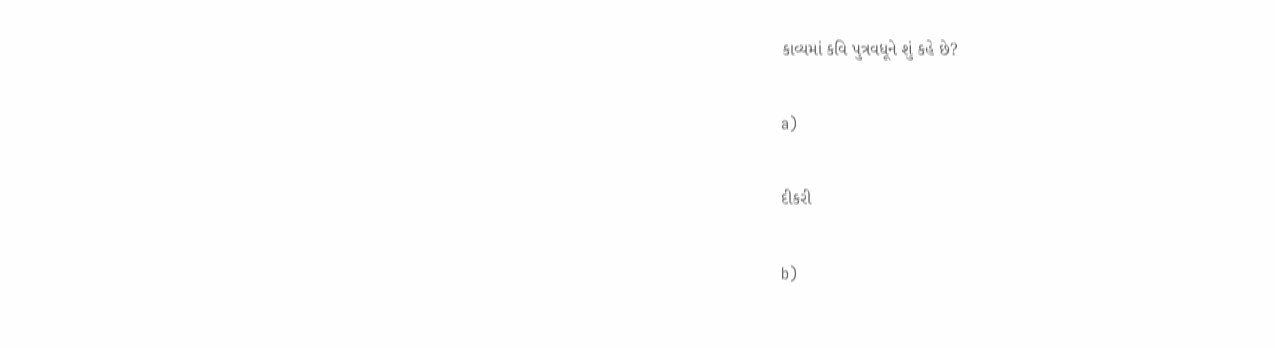કાવ્યમાં કવિ પુત્રવધૂને શું કહે છે?

a)

દીકરી

b)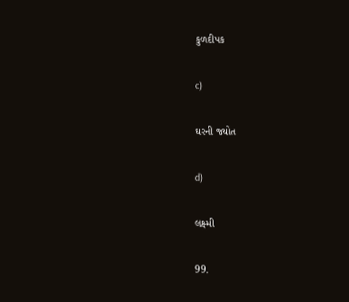કુળદીપક

c)

ઘરની જ્યોત

d)

લક્ષ્મી

99.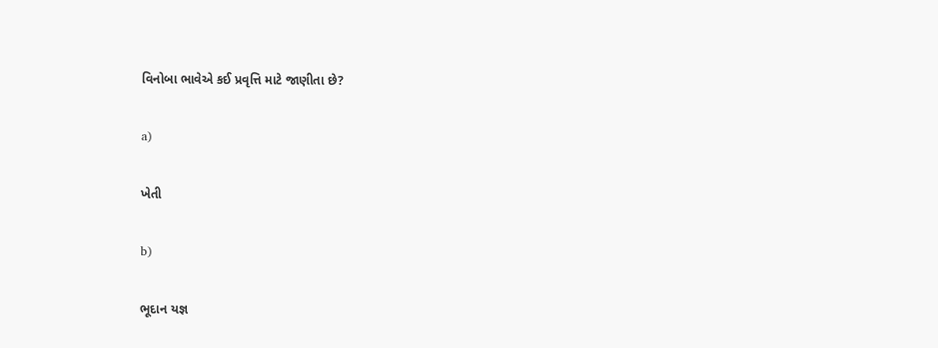વિનોબા ભાવેએ કઈ પ્રવૃત્તિ માટે જાણીતા છે?

a)

ખેતી

b)

ભૂદાન યજ્ઞ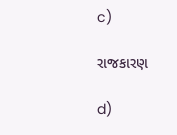c)

રાજકારણ

d)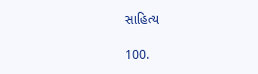સાહિત્ય

100.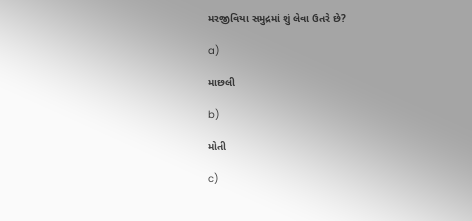મરજીવિયા સમુદ્રમાં શું લેવા ઉતરે છે?

a)

માછલી

b)

મોતી

c)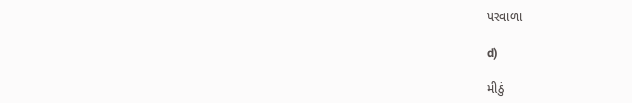પરવાળા

d)

મીઠું